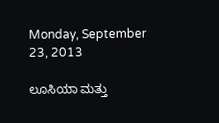Monday, September 23, 2013

ಲೂಸಿಯಾ ಮತ್ತು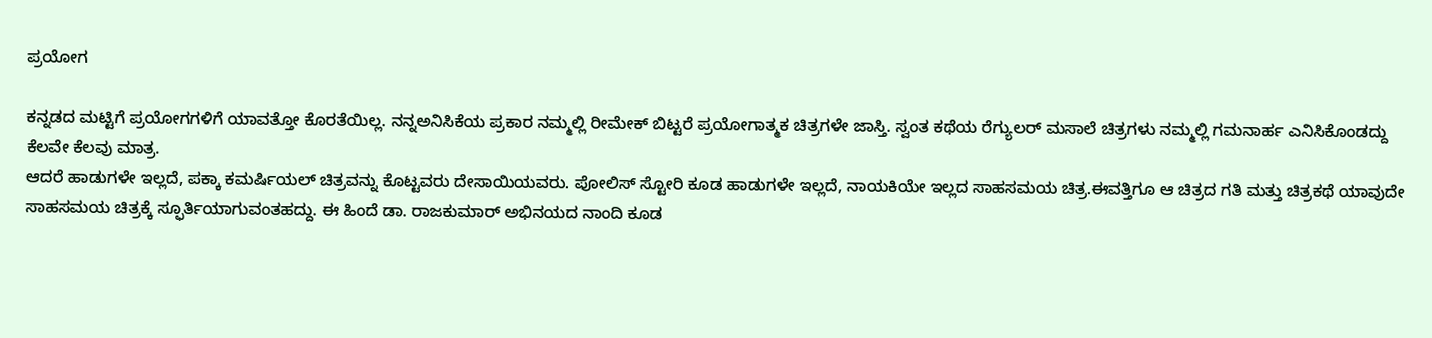ಪ್ರಯೋಗ

ಕನ್ನಡದ ಮಟ್ಟಿಗೆ ಪ್ರಯೋಗಗಳಿಗೆ ಯಾವತ್ತೋ ಕೊರತೆಯಿಲ್ಲ. ನನ್ನಅನಿಸಿಕೆಯ ಪ್ರಕಾರ ನಮ್ಮಲ್ಲಿ ರೀಮೇಕ್ ಬಿಟ್ಟರೆ ಪ್ರಯೋಗಾತ್ಮಕ ಚಿತ್ರಗಳೇ ಜಾಸ್ತಿ. ಸ್ವಂತ ಕಥೆಯ ರೆಗ್ಯುಲರ್ ಮಸಾಲೆ ಚಿತ್ರಗಳು ನಮ್ಮಲ್ಲಿ ಗಮನಾರ್ಹ ಎನಿಸಿಕೊಂಡದ್ದು ಕೆಲವೇ ಕೆಲವು ಮಾತ್ರ.
ಆದರೆ ಹಾಡುಗಳೇ ಇಲ್ಲದೆ, ಪಕ್ಕಾ ಕಮರ್ಷಿಯಲ್ ಚಿತ್ರವನ್ನು ಕೊಟ್ಟವರು ದೇಸಾಯಿಯವರು. ಪೋಲಿಸ್ ಸ್ಟೋರಿ ಕೂಡ ಹಾಡುಗಳೇ ಇಲ್ಲದೆ, ನಾಯಕಿಯೇ ಇಲ್ಲದ ಸಾಹಸಮಯ ಚಿತ್ರ.ಈವತ್ತಿಗೂ ಆ ಚಿತ್ರದ ಗತಿ ಮತ್ತು ಚಿತ್ರಕಥೆ ಯಾವುದೇ ಸಾಹಸಮಯ ಚಿತ್ರಕ್ಕೆ ಸ್ಫೂರ್ತಿಯಾಗುವಂತಹದ್ದು. ಈ ಹಿಂದೆ ಡಾ. ರಾಜಕುಮಾರ್ ಅಭಿನಯದ ನಾಂದಿ ಕೂಡ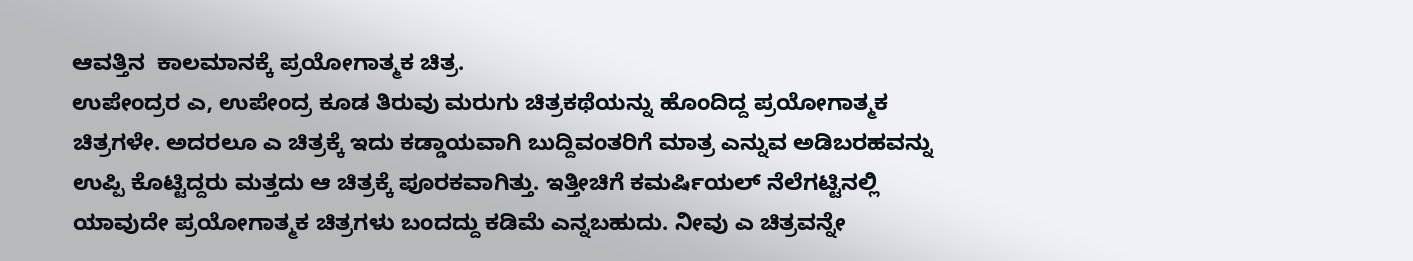ಆವತ್ತಿನ  ಕಾಲಮಾನಕ್ಕೆ ಪ್ರಯೋಗಾತ್ಮಕ ಚಿತ್ರ.
ಉಪೇಂದ್ರರ ಎ, ಉಪೇಂದ್ರ ಕೂಡ ತಿರುವು ಮರುಗು ಚಿತ್ರಕಥೆಯನ್ನು ಹೊಂದಿದ್ದ ಪ್ರಯೋಗಾತ್ಮಕ ಚಿತ್ರಗಳೇ. ಅದರಲೂ ಎ ಚಿತ್ರಕ್ಕೆ ಇದು ಕಡ್ಡಾಯವಾಗಿ ಬುದ್ದಿವಂತರಿಗೆ ಮಾತ್ರ ಎನ್ನುವ ಅಡಿಬರಹವನ್ನು ಉಪ್ಪಿ ಕೊಟ್ಟಿದ್ದರು ಮತ್ತದು ಆ ಚಿತ್ರಕ್ಕೆ ಪೂರಕವಾಗಿತ್ತು. ಇತ್ತೀಚಿಗೆ ಕಮರ್ಷಿಯಲ್ ನೆಲೆಗಟ್ಟಿನಲ್ಲಿ ಯಾವುದೇ ಪ್ರಯೋಗಾತ್ಮಕ ಚಿತ್ರಗಳು ಬಂದದ್ದು ಕಡಿಮೆ ಎನ್ನಬಹುದು. ನೀವು ಎ ಚಿತ್ರವನ್ನೇ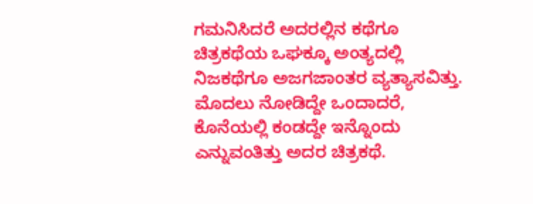ಗಮನಿಸಿದರೆ ಅದರಲ್ಲಿನ ಕಥೆಗೂ ಚಿತ್ರಕಥೆಯ ಒಘಕ್ಕೂ ಅಂತ್ಯದಲ್ಲಿ ನಿಜಕಥೆಗೂ ಅಜಗಜಾಂತರ ವ್ಯತ್ಯಾಸವಿತ್ತು. ಮೊದಲು ನೋಡಿದ್ದೇ ಒಂದಾದರೆ, ಕೊನೆಯಲ್ಲಿ ಕಂಡದ್ದೇ ಇನ್ನೊಂದು ಎನ್ನುವಂತಿತ್ತು ಅದರ ಚಿತ್ರಕಥೆ.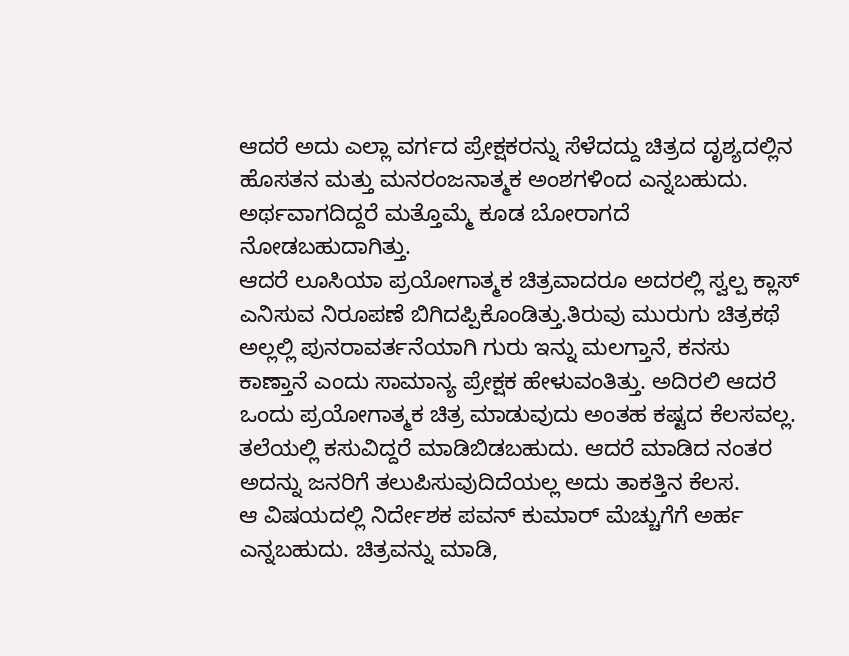ಆದರೆ ಅದು ಎಲ್ಲಾ ವರ್ಗದ ಪ್ರೇಕ್ಷಕರನ್ನು ಸೆಳೆದದ್ದು ಚಿತ್ರದ ದೃಶ್ಯದಲ್ಲಿನ ಹೊಸತನ ಮತ್ತು ಮನರಂಜನಾತ್ಮಕ ಅಂಶಗಳಿಂದ ಎನ್ನಬಹುದು. ಅರ್ಥವಾಗದಿದ್ದರೆ ಮತ್ತೊಮ್ಮೆ ಕೂಡ ಬೋರಾಗದೆ ನೋಡಬಹುದಾಗಿತ್ತು.
ಆದರೆ ಲೂಸಿಯಾ ಪ್ರಯೋಗಾತ್ಮಕ ಚಿತ್ರವಾದರೂ ಅದರಲ್ಲಿ ಸ್ವಲ್ಪ ಕ್ಲಾಸ್  ಎನಿಸುವ ನಿರೂಪಣೆ ಬಿಗಿದಪ್ಪಿಕೊಂಡಿತ್ತು.ತಿರುವು ಮುರುಗು ಚಿತ್ರಕಥೆ ಅಲ್ಲಲ್ಲಿ ಪುನರಾವರ್ತನೆಯಾಗಿ ಗುರು ಇನ್ನು ಮಲಗ್ತಾನೆ, ಕನಸು ಕಾಣ್ತಾನೆ ಎಂದು ಸಾಮಾನ್ಯ ಪ್ರೇಕ್ಷಕ ಹೇಳುವಂತಿತ್ತು. ಅದಿರಲಿ ಆದರೆ ಒಂದು ಪ್ರಯೋಗಾತ್ಮಕ ಚಿತ್ರ ಮಾಡುವುದು ಅಂತಹ ಕಷ್ಟದ ಕೆಲಸವಲ್ಲ. ತಲೆಯಲ್ಲಿ ಕಸುವಿದ್ದರೆ ಮಾಡಿಬಿಡಬಹುದು. ಆದರೆ ಮಾಡಿದ ನಂತರ ಅದನ್ನು ಜನರಿಗೆ ತಲುಪಿಸುವುದಿದೆಯಲ್ಲ ಅದು ತಾಕತ್ತಿನ ಕೆಲಸ.
ಆ ವಿಷಯದಲ್ಲಿ ನಿರ್ದೇಶಕ ಪವನ್ ಕುಮಾರ್ ಮೆಚ್ಚುಗೆಗೆ ಅರ್ಹ ಎನ್ನಬಹುದು. ಚಿತ್ರವನ್ನು ಮಾಡಿ,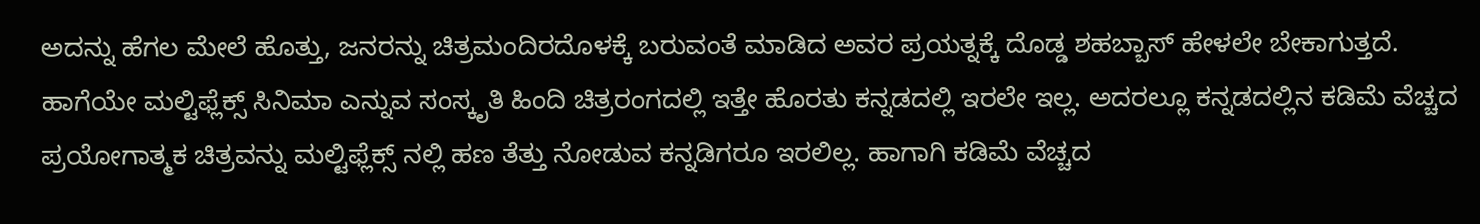ಅದನ್ನು ಹೆಗಲ ಮೇಲೆ ಹೊತ್ತು, ಜನರನ್ನು ಚಿತ್ರಮಂದಿರದೊಳಕ್ಕೆ ಬರುವಂತೆ ಮಾಡಿದ ಅವರ ಪ್ರಯತ್ನಕ್ಕೆ ದೊಡ್ಡ ಶಹಬ್ಬಾಸ್ ಹೇಳಲೇ ಬೇಕಾಗುತ್ತದೆ. ಹಾಗೆಯೇ ಮಲ್ಟಿಫ್ಲೆಕ್ಸ್ ಸಿನಿಮಾ ಎನ್ನುವ ಸಂಸ್ಕೃತಿ ಹಿಂದಿ ಚಿತ್ರರಂಗದಲ್ಲಿ ಇತ್ತೇ ಹೊರತು ಕನ್ನಡದಲ್ಲಿ ಇರಲೇ ಇಲ್ಲ. ಅದರಲ್ಲೂ ಕನ್ನಡದಲ್ಲಿನ ಕಡಿಮೆ ವೆಚ್ಚದ ಪ್ರಯೋಗಾತ್ಮಕ ಚಿತ್ರವನ್ನು ಮಲ್ಟಿಫ್ಲೆಕ್ಸ್ ನಲ್ಲಿ ಹಣ ತೆತ್ತು ನೋಡುವ ಕನ್ನಡಿಗರೂ ಇರಲಿಲ್ಲ. ಹಾಗಾಗಿ ಕಡಿಮೆ ವೆಚ್ಚದ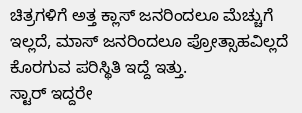ಚಿತ್ರಗಳಿಗೆ ಅತ್ತ ಕ್ಲಾಸ್ ಜನರಿಂದಲೂ ಮೆಚ್ಚುಗೆ ಇಲ್ಲದೆ, ಮಾಸ್ ಜನರಿಂದಲೂ ಪ್ರೋತ್ಸಾಹವಿಲ್ಲದೆ ಕೊರಗುವ ಪರಿಸ್ಥಿತಿ ಇದ್ದೆ ಇತ್ತು.
ಸ್ಟಾರ್ ಇದ್ದರೇ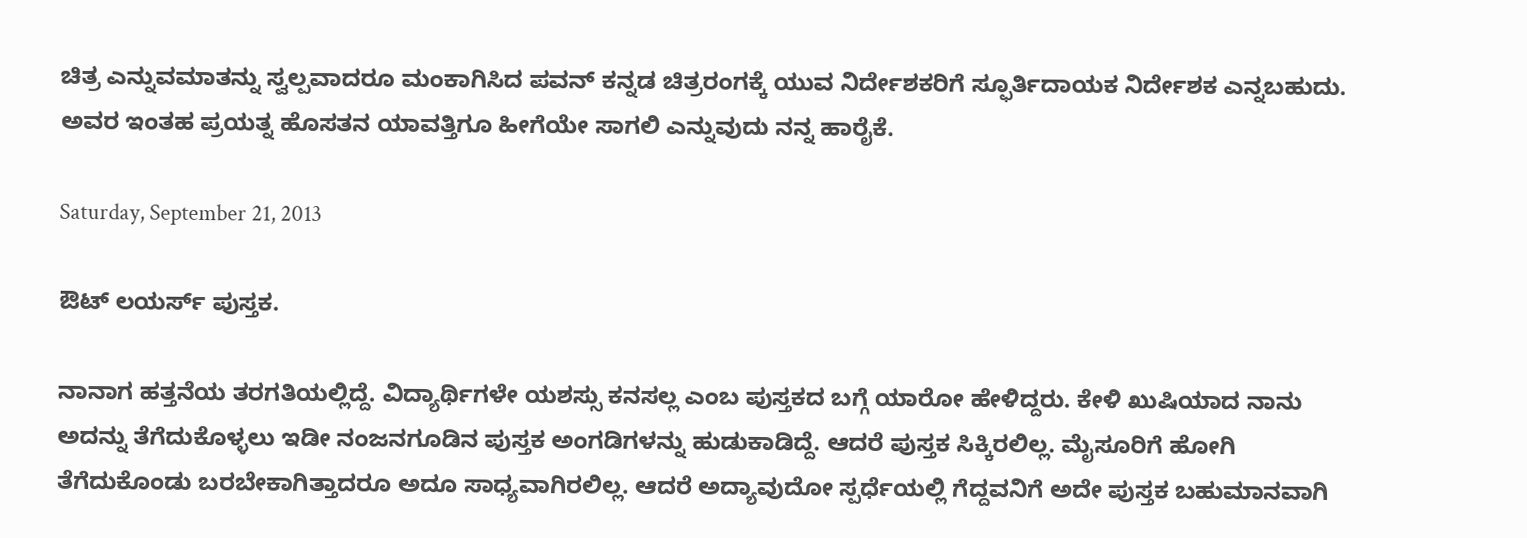ಚಿತ್ರ ಎನ್ನುವಮಾತನ್ನು ಸ್ವಲ್ಪವಾದರೂ ಮಂಕಾಗಿಸಿದ ಪವನ್ ಕನ್ನಡ ಚಿತ್ರರಂಗಕ್ಕೆ ಯುವ ನಿರ್ದೇಶಕರಿಗೆ ಸ್ಫೂರ್ತಿದಾಯಕ ನಿರ್ದೇಶಕ ಎನ್ನಬಹುದು.
ಅವರ ಇಂತಹ ಪ್ರಯತ್ನ ಹೊಸತನ ಯಾವತ್ತಿಗೂ ಹೀಗೆಯೇ ಸಾಗಲಿ ಎನ್ನುವುದು ನನ್ನ ಹಾರೈಕೆ.

Saturday, September 21, 2013

ಔಟ್ ಲಯರ್ಸ್ ಪುಸ್ತಕ.

ನಾನಾಗ ಹತ್ತನೆಯ ತರಗತಿಯಲ್ಲಿದ್ದೆ. ವಿದ್ಯಾರ್ಥಿಗಳೇ ಯಶಸ್ಸು ಕನಸಲ್ಲ ಎಂಬ ಪುಸ್ತಕದ ಬಗ್ಗೆ ಯಾರೋ ಹೇಳಿದ್ದರು. ಕೇಳಿ ಖುಷಿಯಾದ ನಾನು ಅದನ್ನು ತೆಗೆದುಕೊಳ್ಳಲು ಇಡೀ ನಂಜನಗೂಡಿನ ಪುಸ್ತಕ ಅಂಗಡಿಗಳನ್ನು ಹುಡುಕಾಡಿದ್ದೆ. ಆದರೆ ಪುಸ್ತಕ ಸಿಕ್ಕಿರಲಿಲ್ಲ. ಮೈಸೂರಿಗೆ ಹೋಗಿ ತೆಗೆದುಕೊಂಡು ಬರಬೇಕಾಗಿತ್ತಾದರೂ ಅದೂ ಸಾಧ್ಯವಾಗಿರಲಿಲ್ಲ. ಆದರೆ ಅದ್ಯಾವುದೋ ಸ್ಪರ್ಧೆಯಲ್ಲಿ ಗೆದ್ದವನಿಗೆ ಅದೇ ಪುಸ್ತಕ ಬಹುಮಾನವಾಗಿ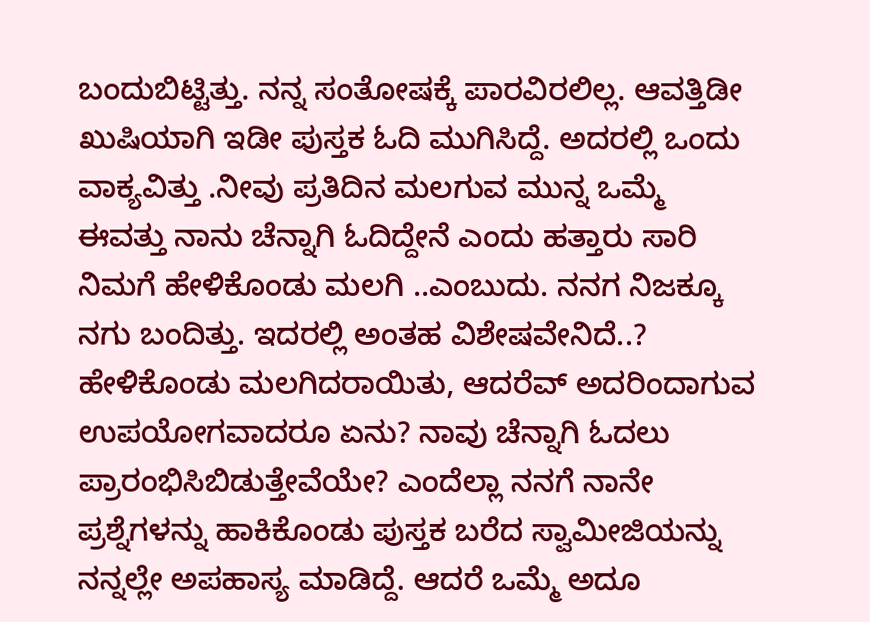ಬಂದುಬಿಟ್ಟಿತ್ತು. ನನ್ನ ಸಂತೋಷಕ್ಕೆ ಪಾರವಿರಲಿಲ್ಲ. ಆವತ್ತಿಡೀ ಖುಷಿಯಾಗಿ ಇಡೀ ಪುಸ್ತಕ ಓದಿ ಮುಗಿಸಿದ್ದೆ. ಅದರಲ್ಲಿ ಒಂದು ವಾಕ್ಯವಿತ್ತು .ನೀವು ಪ್ರತಿದಿನ ಮಲಗುವ ಮುನ್ನ ಒಮ್ಮೆ ಈವತ್ತು ನಾನು ಚೆನ್ನಾಗಿ ಓದಿದ್ದೇನೆ ಎಂದು ಹತ್ತಾರು ಸಾರಿ ನಿಮಗೆ ಹೇಳಿಕೊಂಡು ಮಲಗಿ ..ಎಂಬುದು. ನನಗ ನಿಜಕ್ಕೂ ನಗು ಬಂದಿತ್ತು. ಇದರಲ್ಲಿ ಅಂತಹ ವಿಶೇಷವೇನಿದೆ..? ಹೇಳಿಕೊಂಡು ಮಲಗಿದರಾಯಿತು, ಆದರೆವ್ ಅದರಿಂದಾಗುವ ಉಪಯೋಗವಾದರೂ ಏನು? ನಾವು ಚೆನ್ನಾಗಿ ಓದಲು ಪ್ರಾರಂಭಿಸಿಬಿಡುತ್ತೇವೆಯೇ? ಎಂದೆಲ್ಲಾ ನನಗೆ ನಾನೇ ಪ್ರಶ್ನೆಗಳನ್ನು ಹಾಕಿಕೊಂಡು ಪುಸ್ತಕ ಬರೆದ ಸ್ವಾಮೀಜಿಯನ್ನು ನನ್ನಲ್ಲೇ ಅಪಹಾಸ್ಯ ಮಾಡಿದ್ದೆ. ಆದರೆ ಒಮ್ಮೆ ಅದೂ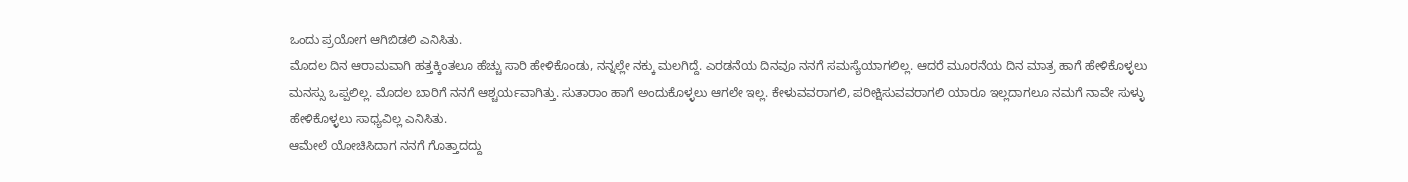ಒಂದು ಪ್ರಯೋಗ ಆಗಿಬಿಡಲಿ ಎನಿಸಿತು.
ಮೊದಲ ದಿನ ಆರಾಮವಾಗಿ ಹತ್ತಕ್ಕಿಂತಲೂ ಹೆಚ್ಚು ಸಾರಿ ಹೇಳಿಕೊಂಡು, ನನ್ನಲ್ಲೇ ನಕ್ಕು ಮಲಗಿದ್ದೆ. ಎರಡನೆಯ ದಿನವೂ ನನಗೆ ಸಮಸ್ಯೆಯಾಗಲಿಲ್ಲ. ಆದರೆ ಮೂರನೆಯ ದಿನ ಮಾತ್ರ ಹಾಗೆ ಹೇಳಿಕೊಳ್ಳಲು ಮನಸ್ಸು ಒಪ್ಪಲಿಲ್ಲ. ಮೊದಲ ಬಾರಿಗೆ ನನಗೆ ಆಶ್ಚರ್ಯವಾಗಿತ್ತು. ಸುತಾರಾಂ ಹಾಗೆ ಅಂದುಕೊಳ್ಳಲು ಆಗಲೇ ಇಲ್ಲ. ಕೇಳುವವರಾಗಲಿ, ಪರೀಕ್ಷಿಸುವವರಾಗಲಿ ಯಾರೂ ಇಲ್ಲದಾಗಲೂ ನಮಗೆ ನಾವೇ ಸುಳ್ಳು ಹೇಳಿಕೊಳ್ಳಲು ಸಾಧ್ಯವಿಲ್ಲ ಎನಿಸಿತು.
ಆಮೇಲೆ ಯೋಚಿಸಿದಾಗ ನನಗೆ ಗೊತ್ತಾದದ್ದು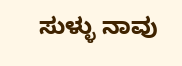ಸುಳ್ಳು ನಾವು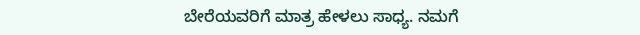ಬೇರೆಯವರಿಗೆ ಮಾತ್ರ ಹೇಳಲು ಸಾಧ್ಯ. ನಮಗೆ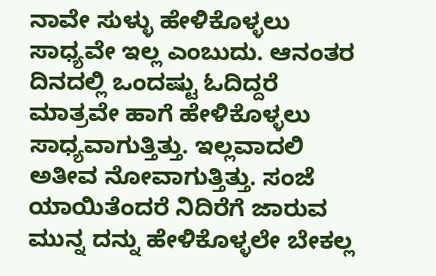ನಾವೇ ಸುಳ್ಳು ಹೇಳಿಕೊಳ್ಳಲು ಸಾಧ್ಯವೇ ಇಲ್ಲ ಎಂಬುದು. ಆನಂತರ ದಿನದಲ್ಲಿ ಒಂದಷ್ಟು ಓದಿದ್ದರೆ ಮಾತ್ರವೇ ಹಾಗೆ ಹೇಳಿಕೊಳ್ಳಲು ಸಾಧ್ಯವಾಗುತ್ತಿತ್ತು. ಇಲ್ಲವಾದಲಿ ಅತೀವ ನೋವಾಗುತ್ತಿತ್ತು. ಸಂಜೆ ಯಾಯಿತೆಂದರೆ ನಿದಿರೆಗೆ ಜಾರುವ ಮುನ್ನ ದನ್ನು ಹೇಳಿಕೊಳ್ಳಲೇ ಬೇಕಲ್ಲ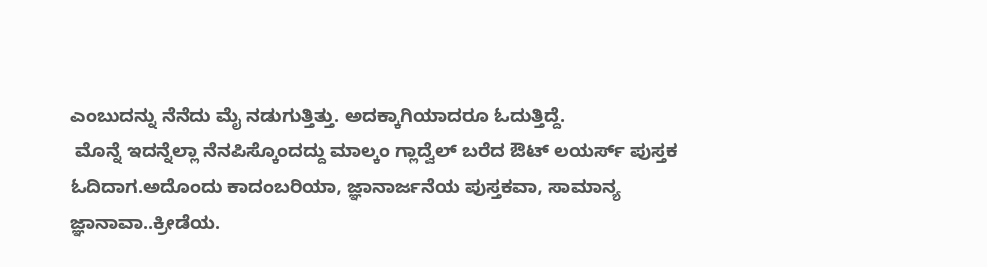ಎಂಬುದನ್ನು ನೆನೆದು ಮೈ ನಡುಗುತ್ತಿತ್ತು. ಅದಕ್ಕಾಗಿಯಾದರೂ ಓದುತ್ತಿದ್ದೆ.
 ಮೊನ್ನೆ ಇದನ್ನೆಲ್ಲಾ ನೆನಪಿಸ್ಕೊಂದದ್ದು ಮಾಲ್ಕಂ ಗ್ಲಾದ್ವೆಲ್ ಬರೆದ ಔಟ್ ಲಯರ್ಸ್ ಪುಸ್ತಕ ಓದಿದಾಗ.ಅದೊಂದು ಕಾದಂಬರಿಯಾ, ಜ್ಞಾನಾರ್ಜನೆಯ ಪುಸ್ತಕವಾ, ಸಾಮಾನ್ಯ ಜ್ಞಾನಾವಾ..ಕ್ರೀಡೆಯ.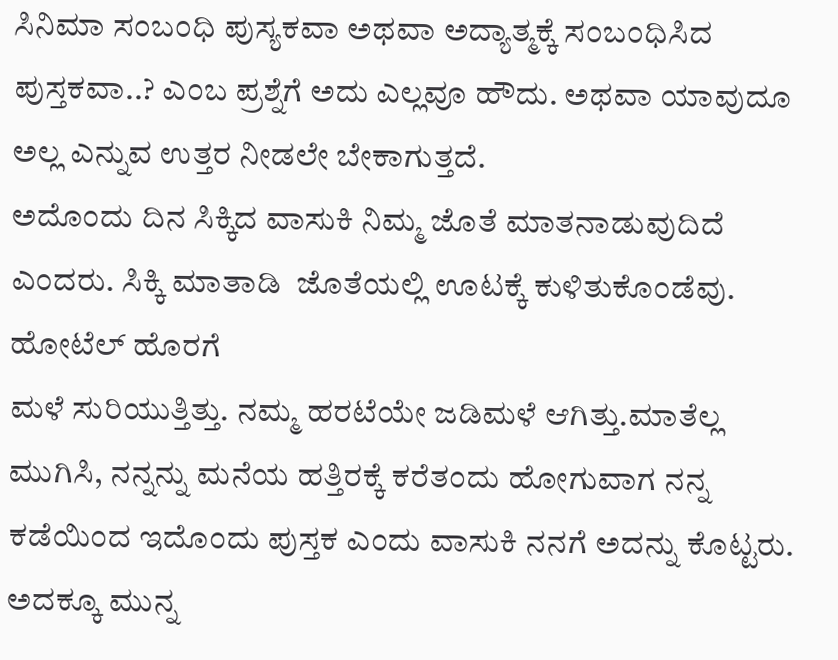ಸಿನಿಮಾ ಸಂಬಂಧಿ ಪುಸ್ಯಕವಾ ಅಥವಾ ಅದ್ಯಾತ್ಮಕ್ಕೆ ಸಂಬಂಧಿಸಿದ ಪುಸ್ತಕವಾ..? ಎಂಬ ಪ್ರಶ್ನೆಗೆ ಅದು ಎಲ್ಲವೂ ಹೌದು. ಅಥವಾ ಯಾವುದೂ ಅಲ್ಲ ಎನ್ನುವ ಉತ್ತರ ನೀಡಲೇ ಬೇಕಾಗುತ್ತದೆ.
ಅದೊಂದು ದಿನ ಸಿಕ್ಕಿದ ವಾಸುಕಿ ನಿಮ್ಮ ಜೊತೆ ಮಾತನಾಡುವುದಿದೆ ಎಂದರು. ಸಿಕ್ಕಿ ಮಾತಾಡಿ  ಜೊತೆಯಲ್ಲಿ ಊಟಕ್ಕೆ ಕುಳಿತುಕೊಂಡೆವು. ಹೋಟೆಲ್ ಹೊರಗೆ
ಮಳೆ ಸುರಿಯುತ್ತಿತ್ತು. ನಮ್ಮ ಹರಟೆಯೇ ಜಡಿಮಳೆ ಆಗಿತ್ತು.ಮಾತೆಲ್ಲ ಮುಗಿಸಿ, ನನ್ನನ್ನು ಮನೆಯ ಹತ್ತಿರಕ್ಕೆ ಕರೆತಂದು ಹೋಗುವಾಗ ನನ್ನ ಕಡೆಯಿಂದ ಇದೊಂದು ಪುಸ್ತಕ ಎಂದು ವಾಸುಕಿ ನನಗೆ ಅದನ್ನು ಕೊಟ್ಟರು. ಅದಕ್ಕೂ ಮುನ್ನ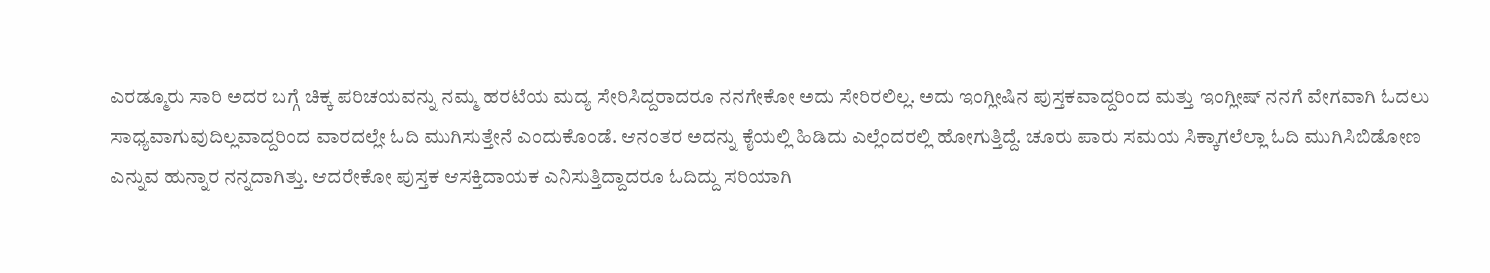ಎರಡ್ಮೂರು ಸಾರಿ ಅದರ ಬಗ್ಗೆ ಚಿಕ್ಕ ಪರಿಚಯವನ್ನು ನಮ್ಮ ಹರಟೆಯ ಮದ್ಯ ಸೇರಿಸಿದ್ದರಾದರೂ ನನಗೇಕೋ ಅದು ಸೇರಿರಲಿಲ್ಲ. ಅದು ಇಂಗ್ಲೀಷಿನ ಪುಸ್ತಕವಾದ್ದರಿಂದ ಮತ್ತು ಇಂಗ್ಲೀಷ್ ನನಗೆ ವೇಗವಾಗಿ ಓದಲು ಸಾಧ್ಯವಾಗುವುದಿಲ್ಲವಾದ್ದರಿಂದ ವಾರದಲ್ಲೇ ಓದಿ ಮುಗಿಸುತ್ತೇನೆ ಎಂದುಕೊಂಡೆ. ಆನಂತರ ಅದನ್ನು ಕೈಯಲ್ಲಿ ಹಿಡಿದು ಎಲ್ಲೆಂದರಲ್ಲಿ ಹೋಗುತ್ತಿದ್ದೆ. ಚೂರು ಪಾರು ಸಮಯ ಸಿಕ್ಕಾಗಲೆಲ್ಲಾ ಓದಿ ಮುಗಿಸಿಬಿಡೋಣ ಎನ್ನುವ ಹುನ್ನಾರ ನನ್ನದಾಗಿತ್ತು. ಆದರೇಕೋ ಪುಸ್ತಕ ಆಸಕ್ತಿದಾಯಕ ಎನಿಸುತ್ತಿದ್ದಾದರೂ ಓದಿದ್ದು ಸರಿಯಾಗಿ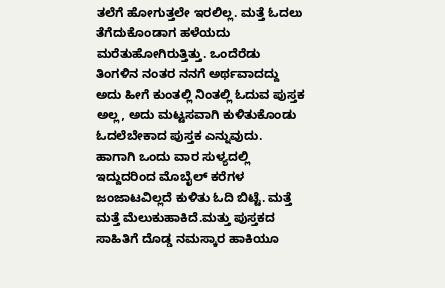ತಲೆಗೆ ಹೋಗುತ್ತಲೇ ಇರಲಿಲ್ಲ. ಮತ್ತೆ ಓದಲು ತೆಗೆದುಕೊಂಡಾಗ ಹಳೆಯದು ಮರೆತುಹೋಗಿರುತ್ತಿತ್ತು. ಒಂದೆರೆಡು ತಿಂಗಳಿನ ನಂತರ ನನಗೆ ಅರ್ಥವಾದದ್ದು ಅದು ಹೀಗೆ ಕುಂತಲ್ಲಿ ನಿಂತಲ್ಲಿ ಓದುವ ಪುಸ್ತಕ ಅಲ್ಲ, ಅದು ಮಟ್ಟಸವಾಗಿ ಕುಳಿತುಕೊಂಡು ಓದಲೆಬೇಕಾದ ಪುಸ್ತಕ ಎನ್ನುವುದು.
ಹಾಗಾಗಿ ಒಂದು ವಾರ ಸುಳ್ಯದಲ್ಲಿ ಇದ್ದುದರಿಂದ ಮೊಬೈಲ್ ಕರೆಗಳ ಜಂಜಾಟವಿಲ್ಲದೆ ಕುಳಿತು ಓದಿ ಬಿಟ್ಟೆ. ಮತ್ತೆ ಮತ್ತೆ ಮೆಲುಕುಹಾಕಿದೆ.ಮತ್ತು ಪುಸ್ತಕದ ಸಾಹಿತಿಗೆ ದೊಡ್ಡ ನಮಸ್ಕಾರ ಹಾಕಿಯೂ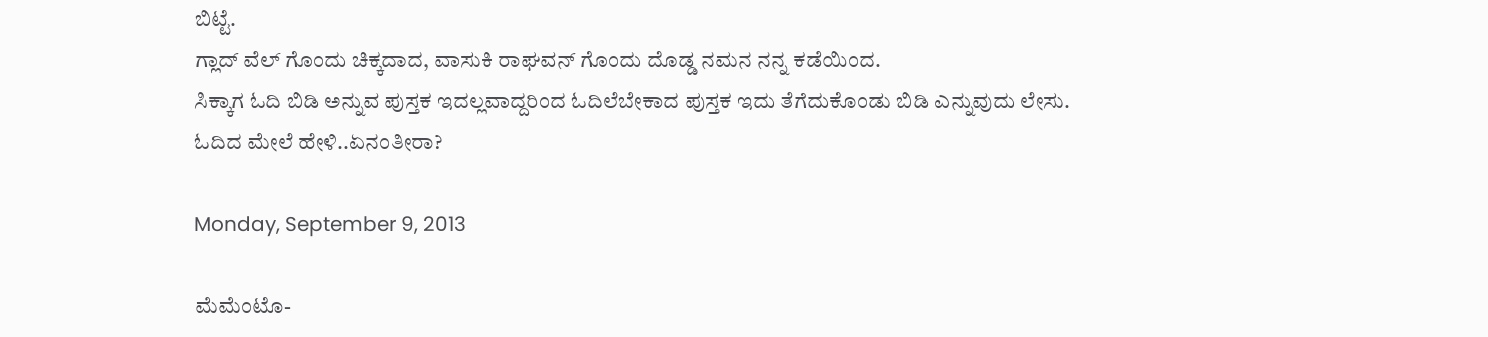ಬಿಟ್ಟೆ.
ಗ್ಲಾದ್ ವೆಲ್ ಗೊಂದು ಚಿಕ್ಕದಾದ, ವಾಸುಕಿ ರಾಘವನ್ ಗೊಂದು ದೊಡ್ಡ ನಮನ ನನ್ನ ಕಡೆಯಿಂದ.
ಸಿಕ್ಕಾಗ ಓದಿ ಬಿಡಿ ಅನ್ನುವ ಪುಸ್ತಕ ಇದಲ್ಲವಾದ್ದರಿಂದ ಓದಿಲೆಬೇಕಾದ ಪುಸ್ತಕ ಇದು ತೆಗೆದುಕೊಂಡು ಬಿಡಿ ಎನ್ನುವುದು ಲೇಸು. ಓದಿದ ಮೇಲೆ ಹೇಳಿ..ಏನಂತೀರಾ?

Monday, September 9, 2013

ಮೆಮೆಂಟೊ-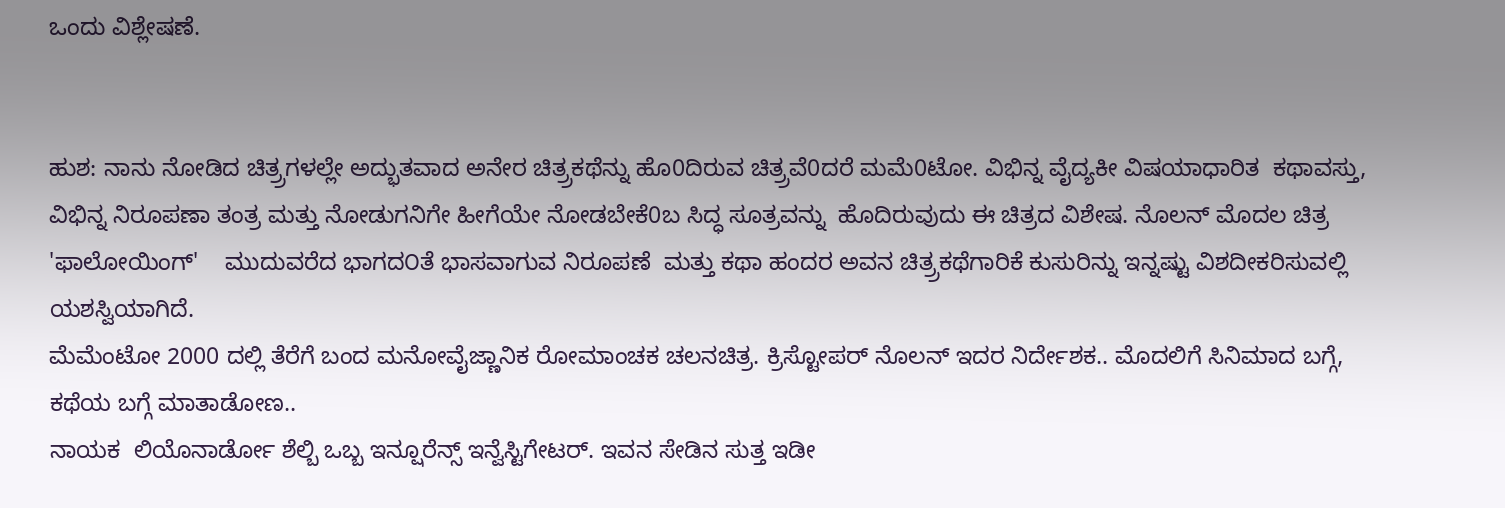ಒಂದು ವಿಶ್ಲೇಷಣೆ.


ಹುಶ: ನಾನು ನೋಡಿದ ಚಿತ್ರ್ರಗಳಲ್ಲೇ ಅದ್ಭುತವಾದ ಅನೇರ ಚಿತ್ರ್ರಕಥೆನ್ನು ಹೊ0ದಿರುವ ಚಿತ್ರ್ರವೆ0ದರೆ ಮಮೆ0ಟೋ. ವಿಭಿನ್ನ ವೈದ್ಯಕೀ ವಿಷಯಾಧಾರಿತ  ಕಥಾವಸ್ತು, ವಿಭಿನ್ನ ನಿರೂಪಣಾ ತಂತ್ರ ಮತ್ತು ನೋಡುಗನಿಗೇ ಹೀಗೆಯೇ ನೋಡಬೇಕೆ0ಬ ಸಿದ್ಧ ಸೂತ್ರವನ್ನು  ಹೊದಿರುವುದು ಈ ಚಿತ್ರದ ವಿಶೇಷ. ನೊಲನ್ ಮೊದಲ ಚಿತ್ರ 'ಫಾಲೋಯಿಂಗ್'    ಮುದುವರೆದ ಭಾಗದ೦ತೆ ಭಾಸವಾಗುವ ನಿರೂಪಣೆ  ಮತ್ತು ಕಥಾ ಹಂದರ ಅವನ ಚಿತ್ರ್ರಕಥೆಗಾರಿಕೆ ಕುಸುರಿನ್ನು ಇನ್ನಷ್ಟು ವಿಶದೀಕರಿಸುವಲ್ಲಿ ಯಶಸ್ವಿಯಾಗಿದೆ.
ಮೆಮೆಂಟೋ 2000 ದಲ್ಲಿ ತೆರೆಗೆ ಬಂದ ಮನೋವೈಜ್ಣಾನಿಕ ರೋಮಾಂಚಕ ಚಲನಚಿತ್ರ. ಕ್ರಿಸ್ಟೋಪರ್ ನೊಲನ್ ಇದರ ನಿರ್ದೇಶಕ.. ಮೊದಲಿಗೆ ಸಿನಿಮಾದ ಬಗ್ಗೆ, ಕಥೆಯ ಬಗ್ಗೆ ಮಾತಾಡೋಣ..
ನಾಯಕ  ಲಿಯೊನಾರ್ಡೋ ಶೆಲ್ಬಿ ಒಬ್ಬ ಇನ್ಷೂರೆನ್ಸ್ ಇನ್ವೆಸ್ಟಿಗೇಟರ್. ಇವನ ಸೇಡಿನ ಸುತ್ತ ಇಡೀ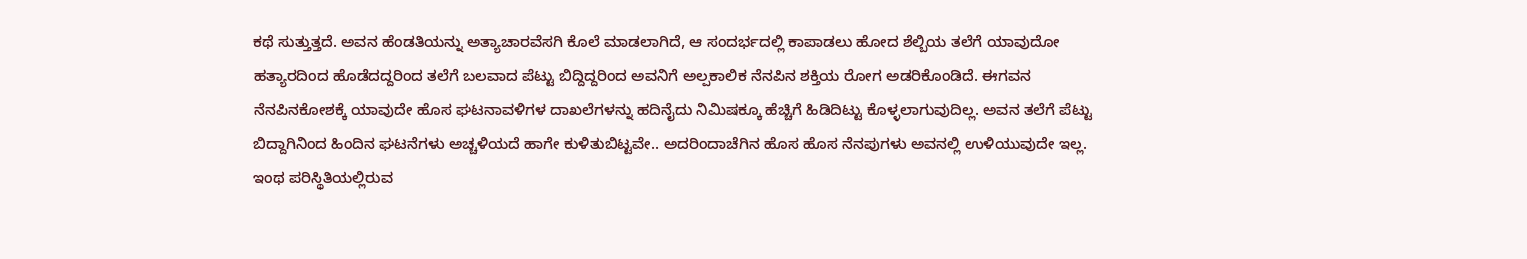ಕಥೆ ಸುತ್ತುತ್ತದೆ. ಅವನ ಹೆಂಡತಿಯನ್ನು ಅತ್ಯಾಚಾರವೆಸಗಿ ಕೊಲೆ ಮಾಡಲಾಗಿದೆ, ಆ ಸಂದರ್ಭದಲ್ಲಿ ಕಾಪಾಡಲು ಹೋದ ಶೆಲ್ಬಿಯ ತಲೆಗೆ ಯಾವುದೋ ಹತ್ಯಾರದಿಂದ ಹೊಡೆದದ್ದರಿಂದ ತಲೆಗೆ ಬಲವಾದ ಪೆಟ್ಟು ಬಿದ್ದಿದ್ದರಿಂದ ಅವನಿಗೆ ಅಲ್ಪಕಾಲಿಕ ನೆನಪಿನ ಶಕ್ತಿಯ ರೋಗ ಅಡರಿಕೊಂಡಿದೆ. ಈಗವನ ನೆನಪಿನಕೋಶಕ್ಕೆ ಯಾವುದೇ ಹೊಸ ಘಟನಾವಳಿಗಳ ದಾಖಲೆಗಳನ್ನು ಹದಿನೈದು ನಿಮಿಷಕ್ಕೂ ಹೆಚ್ಚಿಗೆ ಹಿಡಿದಿಟ್ಟು ಕೊಳ್ಳಲಾಗುವುದಿಲ್ಲ. ಅವನ ತಲೆಗೆ ಪೆಟ್ಟು ಬಿದ್ದಾಗಿನಿಂದ ಹಿಂದಿನ ಘಟನೆಗಳು ಅಚ್ಚಳಿಯದೆ ಹಾಗೇ ಕುಳಿತುಬಿಟ್ಟವೇ.. ಅದರಿಂದಾಚೆಗಿನ ಹೊಸ ಹೊಸ ನೆನಪುಗಳು ಅವನಲ್ಲಿ ಉಳಿಯುವುದೇ ಇಲ್ಲ.  ಇಂಥ ಪರಿಸ್ಥಿತಿಯಲ್ಲಿರುವ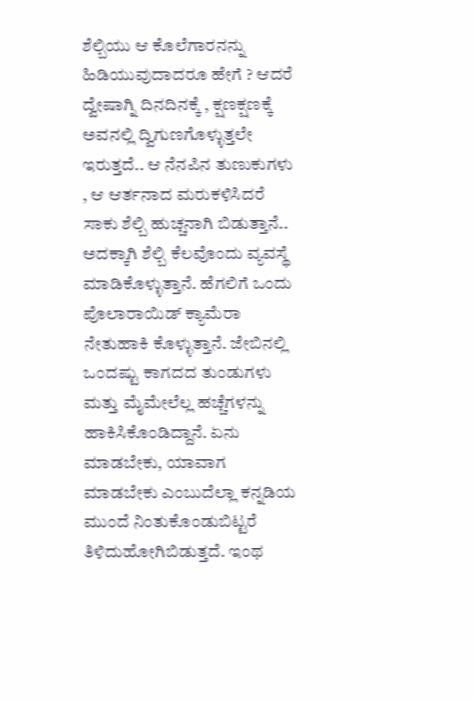ಶೆಲ್ಬಿಯು ಆ ಕೊಲೆಗಾರನನ್ನು ಹಿಡಿಯುವುದಾದರೂ ಹೇಗೆ ? ಆದರೆ ದ್ವೇಷಾಗ್ನಿ ದಿನದಿನಕ್ಕೆ , ಕ್ಷಣಕ್ಷಣಕ್ಕೆ ಅವನಲ್ಲಿ ದ್ವಿಗುಣಗೊಳ್ಳುತ್ತಲೇ ಇರುತ್ತದೆ.. ಆ ನೆನಪಿನ ತುಣುಕುಗಳು , ಆ ಆರ್ತನಾದ ಮರುಕಳಿಸಿದರೆ ಸಾಕು ಶೆಲ್ಬಿ ಹುಚ್ಚನಾಗಿ ಬಿಡುತ್ತಾನೆ.. ಅದಕ್ಕಾಗಿ ಶೆಲ್ಬಿ ಕೆಲವೊಂದು ವ್ಯವಸ್ಥೆ ಮಾಡಿಕೊಳ್ಳುತ್ತಾನೆ. ಹೆಗಲಿಗೆ ಒಂದು ಪೊಲಾರಾಯಿಡ್ ಕ್ಯಾಮೆರಾ ನೇತುಹಾಕಿ ಕೊಳ್ಳುತ್ತಾನೆ. ಜೇಬಿನಲ್ಲಿ  ಒಂದಷ್ಟು ಕಾಗದದ ತುಂಡುಗಳು ಮತ್ತು ಮೈಮೇಲೆಲ್ಲ ಹಚ್ಚೆಗಳನ್ನು ಹಾಕಿಸಿಕೊಂಡಿದ್ದಾನೆ. ಏನು ಮಾಡಬೇಕು, ಯಾವಾಗ ಮಾಡಬೇಕು ಎಂಬುದೆಲ್ಲಾ ಕನ್ನಡಿಯ ಮುಂದೆ ನಿಂತುಕೊಂಡುಬಿಟ್ಟರೆ ತಿಳಿದುಹೋಗಿಬಿಡುತ್ತದೆ. ಇಂಥ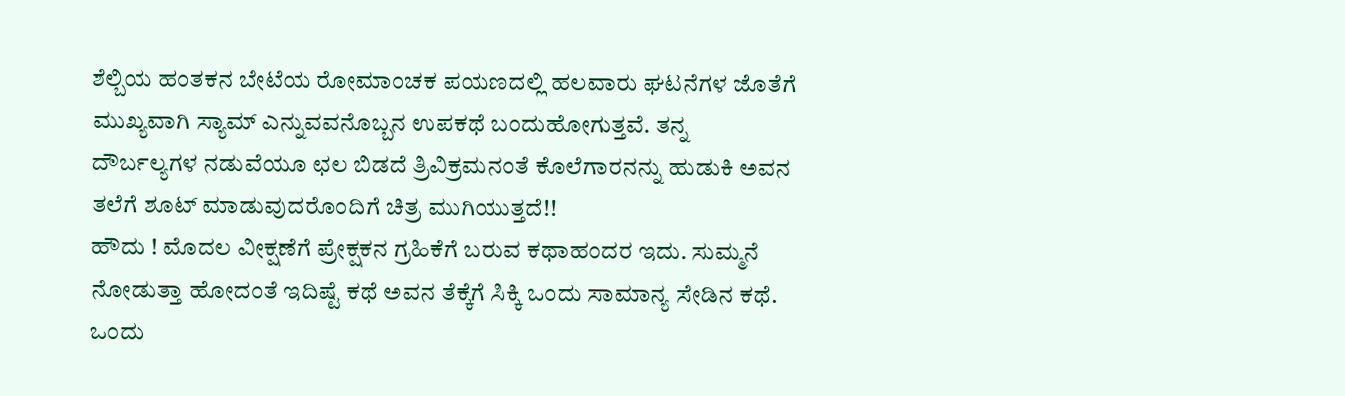ಶೆಲ್ಬಿಯ ಹಂತಕನ ಬೇಟೆಯ ರೋಮಾಂಚಕ ಪಯಣದಲ್ಲಿ ಹಲವಾರು ಘಟನೆಗಳ ಜೊತೆಗೆ ಮುಖ್ಯವಾಗಿ ಸ್ಯಾಮ್ ಎನ್ನುವವನೊಬ್ಬನ ಉಪಕಥೆ ಬಂದುಹೋಗುತ್ತವೆ. ತನ್ನ ದೌರ್ಬಲ್ಯಗಳ ನಡುವೆಯೂ ಛಲ ಬಿಡದೆ ತ್ರಿವಿಕ್ರಮನಂತೆ ಕೊಲೆಗಾರನನ್ನು ಹುಡುಕಿ ಅವನ ತಲೆಗೆ ಶೂಟ್ ಮಾಡುವುದರೊಂದಿಗೆ ಚಿತ್ರ ಮುಗಿಯುತ್ತದೆ!!
ಹೌದು ! ಮೊದಲ ವೀಕ್ಷಣೆಗೆ ಪ್ರೇಕ್ಷಕನ ಗ್ರಹಿಕೆಗೆ ಬರುವ ಕಥಾಹಂದರ ಇದು. ಸುಮ್ಮನೆ ನೋಡುತ್ತಾ ಹೋದಂತೆ ಇದಿಷ್ಟೆ ಕಥೆ ಅವನ ತೆಕ್ಕೆಗೆ ಸಿಕ್ಕಿ ಒಂದು ಸಾಮಾನ್ಯ ಸೇಡಿನ ಕಥೆ. ಒಂದು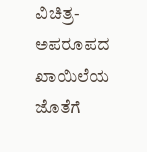ವಿಚಿತ್ರ-ಅಪರೂಪದ ಖಾಯಿಲೆಯ ಜೊತೆಗೆ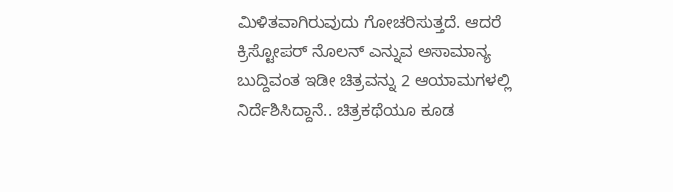ಮಿಳಿತವಾಗಿರುವುದು ಗೋಚರಿಸುತ್ತದೆ. ಆದರೆ ಕ್ರಿಸ್ಟೋಪರ್ ನೊಲನ್ ಎನ್ನುವ ಅಸಾಮಾನ್ಯ ಬುದ್ದಿವಂತ ಇಡೀ ಚಿತ್ರವನ್ನು 2 ಆಯಾಮಗಳಲ್ಲಿ ನಿರ್ದೆಶಿಸಿದ್ದಾನೆ.. ಚಿತ್ರಕಥೆಯೂ ಕೂಡ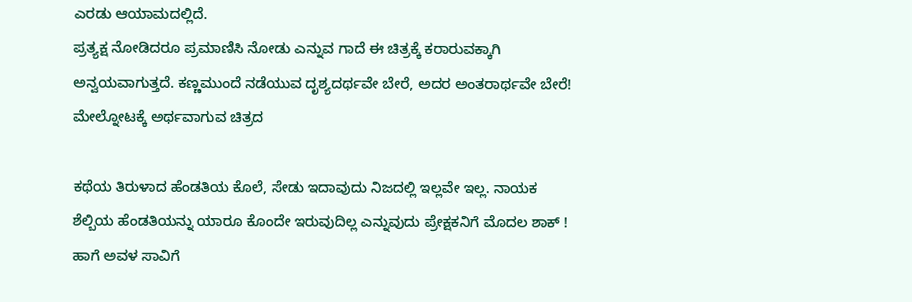ಎರಡು ಆಯಾಮದಲ್ಲಿದೆ.
ಪ್ರತ್ಯಕ್ಷ ನೋಡಿದರೂ ಪ್ರಮಾಣಿಸಿ ನೋಡು ಎನ್ನುವ ಗಾದೆ ಈ ಚಿತ್ರಕ್ಕೆ ಕರಾರುವಕ್ಕಾಗಿ ಅನ್ವಯವಾಗುತ್ತದೆ. ಕಣ್ಣಮುಂದೆ ನಡೆಯುವ ದೃಶ್ಯದರ್ಥವೇ ಬೇರೆ, ಅದರ ಅಂತರಾರ್ಥವೇ ಬೇರೆ! ಮೇಲ್ನೋಟಕ್ಕೆ ಅರ್ಥವಾಗುವ ಚಿತ್ರದ

ಕಥೆಯ ತಿರುಳಾದ ಹೆಂಡತಿಯ ಕೊಲೆ, ಸೇಡು ಇದಾವುದು ನಿಜದಲ್ಲಿ ಇಲ್ಲವೇ ಇಲ್ಲ. ನಾಯಕ ಶೆಲ್ಬಿಯ ಹೆಂಡತಿಯನ್ನು ಯಾರೂ ಕೊಂದೇ ಇರುವುದಿಲ್ಲ ಎನ್ನುವುದು ಪ್ರೇಕ್ಷಕನಿಗೆ ಮೊದಲ ಶಾಕ್ ! ಹಾಗೆ ಅವಳ ಸಾವಿಗೆ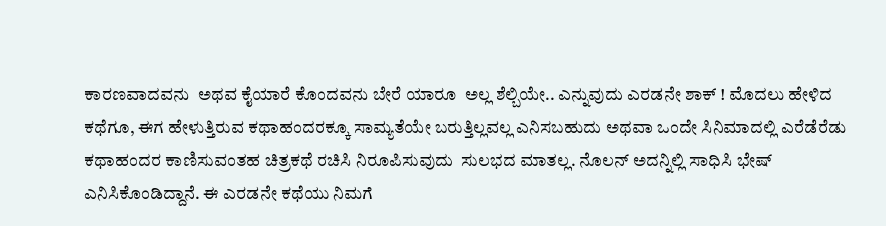ಕಾರಣವಾದವನು  ಅಥವ ಕೈಯಾರೆ ಕೊಂದವನು ಬೇರೆ ಯಾರೂ  ಅಲ್ಲ ಶೆಲ್ಬಿಯೇ.. ಎನ್ನುವುದು ಎರಡನೇ ಶಾಕ್ ! ಮೊದಲು ಹೇಳಿದ ಕಥೆಗೂ, ಈಗ ಹೇಳುತ್ತಿರುವ ಕಥಾಹಂದರಕ್ಕೂ ಸಾಮ್ಯತೆಯೇ ಬರುತ್ತಿಲ್ಲವಲ್ಲ ಎನಿಸಬಹುದು ಅಥವಾ ಒಂದೇ ಸಿನಿಮಾದಲ್ಲಿ ಎರೆಡೆರೆಡು ಕಥಾಹಂದರ ಕಾಣಿಸುವಂತಹ ಚಿತ್ರಕಥೆ ರಚಿಸಿ ನಿರೂಪಿಸುವುದು  ಸುಲಭದ ಮಾತಲ್ಲ. ನೊಲನ್ ಅದನ್ನಿಲ್ಲಿ ಸಾಧಿಸಿ ಭೇಷ್ ಎನಿಸಿಕೊಂಡಿದ್ದಾನೆ. ಈ ಎರಡನೇ ಕಥೆಯು ನಿಮಗೆ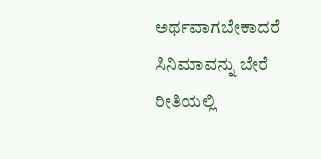ಅರ್ಥವಾಗಬೇಕಾದರೆ ಸಿನಿಮಾವನ್ನು ಬೇರೆ ರೀತಿಯಲ್ಲಿ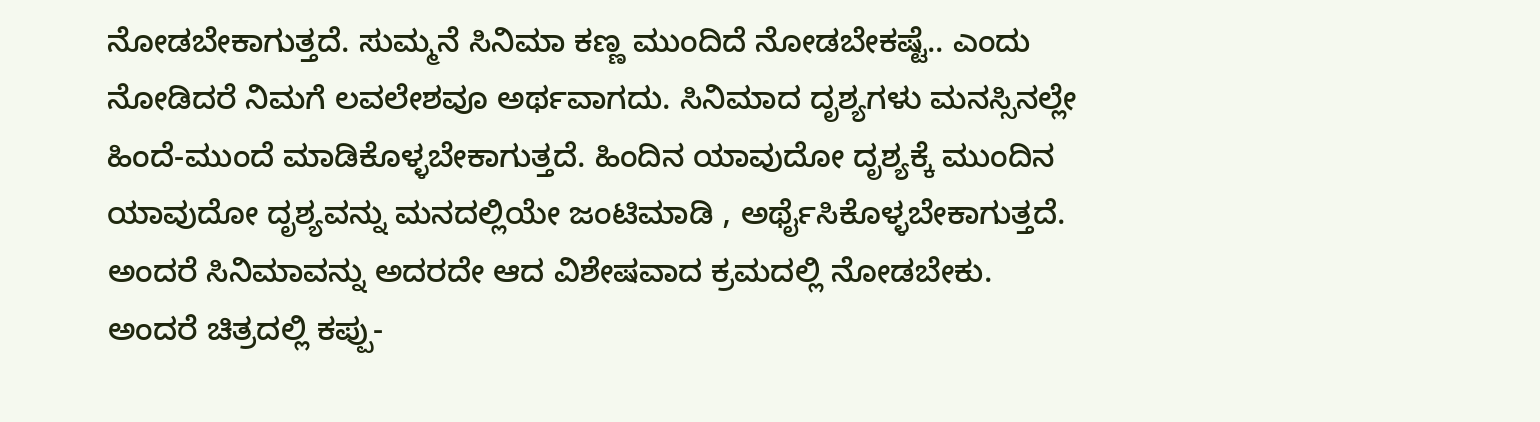ನೋಡಬೇಕಾಗುತ್ತದೆ. ಸುಮ್ಮನೆ ಸಿನಿಮಾ ಕಣ್ಣ ಮುಂದಿದೆ ನೋಡಬೇಕಷ್ಟೆ.. ಎಂದು ನೋಡಿದರೆ ನಿಮಗೆ ಲವಲೇಶವೂ ಅರ್ಥವಾಗದು. ಸಿನಿಮಾದ ದೃಶ್ಯಗಳು ಮನಸ್ಸಿನಲ್ಲೇ ಹಿಂದೆ-ಮುಂದೆ ಮಾಡಿಕೊಳ್ಳಬೇಕಾಗುತ್ತದೆ. ಹಿಂದಿನ ಯಾವುದೋ ದೃಶ್ಯಕ್ಕೆ ಮುಂದಿನ ಯಾವುದೋ ದೃಶ್ಯವನ್ನು ಮನದಲ್ಲಿಯೇ ಜಂಟಿಮಾಡಿ , ಅರ್ಥೈಸಿಕೊಳ್ಳಬೇಕಾಗುತ್ತದೆ.
ಅಂದರೆ ಸಿನಿಮಾವನ್ನು ಅದರದೇ ಆದ ವಿಶೇಷವಾದ ಕ್ರಮದಲ್ಲಿ ನೋಡಬೇಕು. ಅಂದರೆ ಚಿತ್ರದಲ್ಲಿ ಕಪ್ಪು-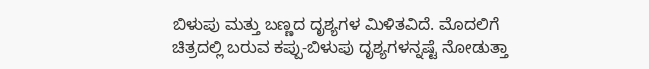ಬಿಳುಪು ಮತ್ತು ಬಣ್ಣದ ದೃಶ್ಯಗಳ ಮಿಳಿತವಿದೆ. ಮೊದಲಿಗೆ ಚಿತ್ರದಲ್ಲಿ ಬರುವ ಕಪ್ಪು-ಬಿಳುಪು ದೃಶ್ಯಗಳನ್ನಷ್ಟೆ ನೋಡುತ್ತಾ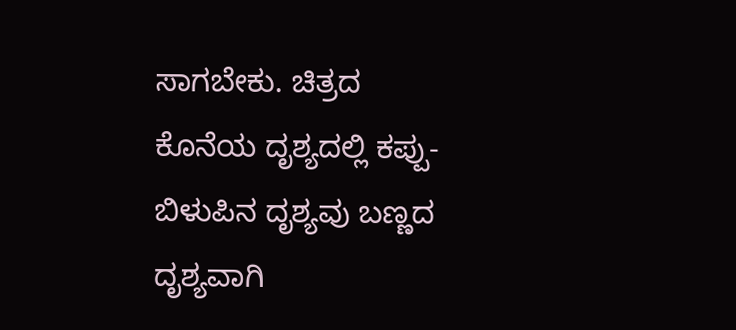ಸಾಗಬೇಕು. ಚಿತ್ರದ ಕೊನೆಯ ದೃಶ್ಯದಲ್ಲಿ ಕಪ್ಪು-ಬಿಳುಪಿನ ದೃಶ್ಯವು ಬಣ್ಣದ ದೃಶ್ಯವಾಗಿ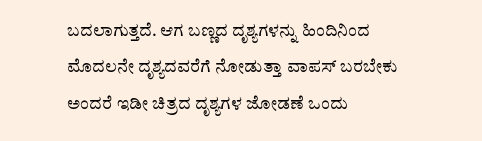ಬದಲಾಗುತ್ತದೆ. ಆಗ ಬಣ್ಣದ ದೃಶ್ಯಗಳನ್ನು ಹಿಂದಿನಿಂದ ಮೊದಲನೇ ದೃಶ್ಯದವರೆಗೆ ನೋಡುತ್ತಾ ವಾಪಸ್ ಬರಬೇಕು ಅಂದರೆ ಇಡೀ ಚಿತ್ರದ ದೃಶ್ಯಗಳ ಜೋಡಣೆ ಒಂದು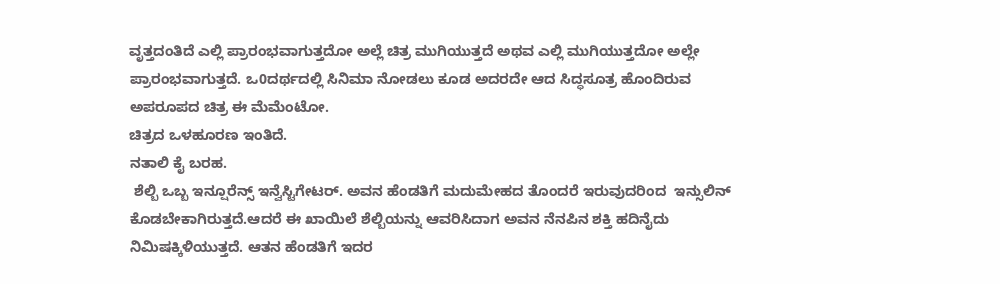ವೃತ್ತದಂತಿದೆ ಎಲ್ಲಿ ಪ್ರಾರಂಭವಾಗುತ್ತದೋ ಅಲ್ಲೆ ಚಿತ್ರ ಮುಗಿಯುತ್ತದೆ ಅಥವ ಎಲ್ಲಿ ಮುಗಿಯುತ್ತದೋ ಅಲ್ಲೇ ಪ್ರಾರಂಭವಾಗುತ್ತದೆ. ಒ0ದರ್ಥದಲ್ಲಿ ಸಿನಿಮಾ ನೋಡಲು ಕೂಡ ಅದರದೇ ಆದ ಸಿದ್ಧಸೂತ್ರ ಹೊಂದಿರುವ ಅಪರೂಪದ ಚಿತ್ರ ಈ ಮೆಮೆಂಟೋ.
ಚಿತ್ರದ ಒಳಹೂರಣ ಇಂತಿದೆ.
ನತಾಲಿ ಕೈ ಬರಹ.
 ಶೆಲ್ಬಿ ಒಬ್ಬ ಇನ್ಷೂರೆನ್ಸ್ ಇನ್ವೆಸ್ಟಿಗೇಟರ್. ಅವನ ಹೆಂಡತಿಗೆ ಮದುಮೇಹದ ತೊಂದರೆ ಇರುವುದರಿಂದ  ಇನ್ಸುಲಿನ್ ಕೊಡಬೇಕಾಗಿರುತ್ತದೆ.ಆದರೆ ಈ ಖಾಯಿಲೆ ಶೆಲ್ಬಿಯನ್ನು ಆವರಿಸಿದಾಗ ಅವನ ನೆನಪಿನ ಶಕ್ತಿ ಹದಿನೈದು ನಿಮಿಷಕ್ಕಿಳಿಯುತ್ತದೆ. ಆತನ ಹೆಂಡತಿಗೆ ಇದರ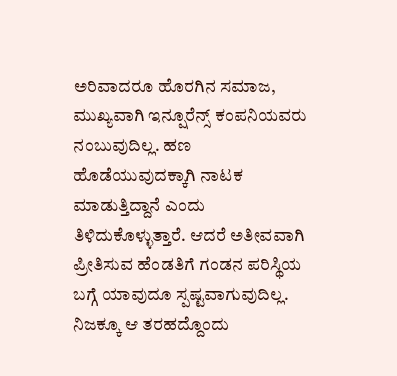ಅರಿವಾದರೂ ಹೊರಗಿನ ಸಮಾಜ, ಮುಖ್ಯವಾಗಿ ಇನ್ಷೂರೆನ್ಸ್ ಕಂಪನಿಯವರು ನಂಬುವುದಿಲ್ಲ. ಹಣ ಹೊಡೆಯುವುದಕ್ಕಾಗಿ ನಾಟಕ ಮಾಡುತ್ತಿದ್ದಾನೆ ಎಂದು ತಿಳಿದುಕೊಳ್ಳುತ್ತಾರೆ. ಆದರೆ ಅತೀವವಾಗಿ ಪ್ರೀತಿಸುವ ಹೆಂಡತಿಗೆ ಗಂಡನ ಪರಿಸ್ಥಿಯ ಬಗ್ಗೆ ಯಾವುದೂ ಸ್ಪಷ್ಟವಾಗುವುದಿಲ್ಲ. ನಿಜಕ್ಕೂ ಆ ತರಹದ್ದೊಂದು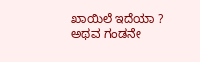ಖಾಯಿಲೆ ಇದೆಯಾ ? ಅಥವ ಗಂಡನೇ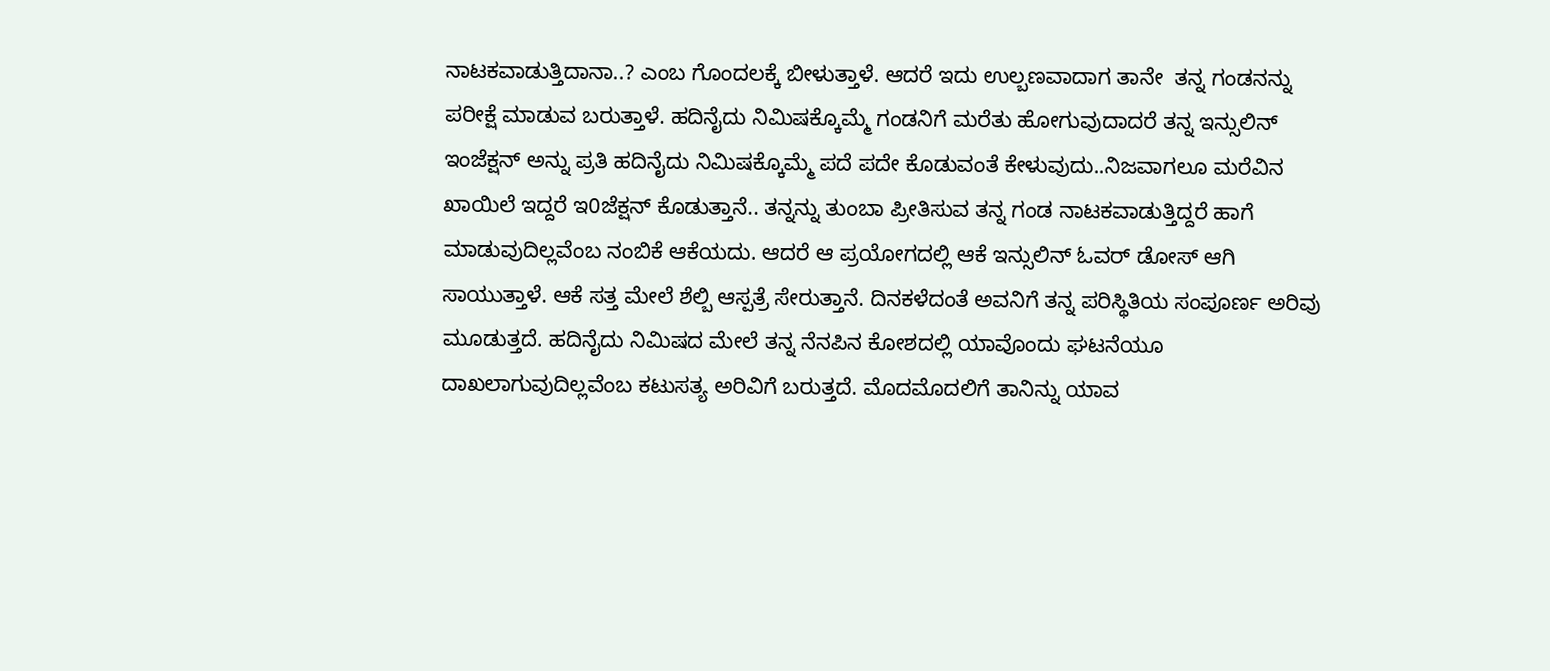ನಾಟಕವಾಡುತ್ತಿದಾನಾ..? ಎಂಬ ಗೊಂದಲಕ್ಕೆ ಬೀಳುತ್ತಾಳೆ. ಆದರೆ ಇದು ಉಲ್ಬಣವಾದಾಗ ತಾನೇ  ತನ್ನ ಗಂಡನನ್ನು  ಪರೀಕ್ಷೆ ಮಾಡುವ ಬರುತ್ತಾಳೆ. ಹದಿನೈದು ನಿಮಿಷಕ್ಕೊಮ್ಮೆ ಗಂಡನಿಗೆ ಮರೆತು ಹೋಗುವುದಾದರೆ ತನ್ನ ಇನ್ಸುಲಿನ್ ಇಂಜೆಕ್ಷನ್ ಅನ್ನು ಪ್ರತಿ ಹದಿನೈದು ನಿಮಿಷಕ್ಕೊಮ್ಮೆ ಪದೆ ಪದೇ ಕೊಡುವಂತೆ ಕೇಳುವುದು..ನಿಜವಾಗಲೂ ಮರೆವಿನ ಖಾಯಿಲೆ ಇದ್ದರೆ ಇ0ಜೆಕ್ಷನ್ ಕೊಡುತ್ತಾನೆ.. ತನ್ನನ್ನು ತುಂಬಾ ಪ್ರೀತಿಸುವ ತನ್ನ ಗಂಡ ನಾಟಕವಾಡುತ್ತಿದ್ದರೆ ಹಾಗೆ ಮಾಡುವುದಿಲ್ಲವೆಂಬ ನಂಬಿಕೆ ಆಕೆಯದು. ಆದರೆ ಆ ಪ್ರಯೋಗದಲ್ಲಿ ಆಕೆ ಇನ್ಸುಲಿನ್ ಓವರ್ ಡೋಸ್ ಆಗಿ  ಸಾಯುತ್ತಾಳೆ. ಆಕೆ ಸತ್ತ ಮೇಲೆ ಶೆಲ್ಬಿ ಆಸ್ಪತ್ರೆ ಸೇರುತ್ತಾನೆ. ದಿನಕಳೆದಂತೆ ಅವನಿಗೆ ತನ್ನ ಪರಿಸ್ಥಿತಿಯ ಸಂಪೂರ್ಣ ಅರಿವು ಮೂಡುತ್ತದೆ. ಹದಿನೈದು ನಿಮಿಷದ ಮೇಲೆ ತನ್ನ ನೆನಪಿನ ಕೋಶದಲ್ಲಿ ಯಾವೊಂದು ಘಟನೆಯೂ ದಾಖಲಾಗುವುದಿಲ್ಲವೆಂಬ ಕಟುಸತ್ಯ ಅರಿವಿಗೆ ಬರುತ್ತದೆ. ಮೊದಮೊದಲಿಗೆ ತಾನಿನ್ನು ಯಾವ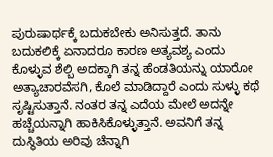ಪುರುಷಾರ್ಥಕ್ಕೆ ಬದುಕಬೇಕು ಅನಿಸುತ್ತದೆ. ತಾನು ಬದುಕಲಿಕ್ಕೆ ಏನಾದರೂ ಕಾರಣ ಅತ್ಯವಶ್ಯ ಎಂದು ಕೊಳ್ಳುವ ಶೆಲ್ಬಿ ಅದಕ್ಕಾಗಿ ತನ್ನ ಹೆಂಡತಿಯನ್ನು ಯಾರೋ ಅತ್ಯಾಚಾರವೆಸಗಿ, ಕೊಲೆ ಮಾಡಿದ್ದಾರೆ ಎಂದು ಸುಳ್ಳು ಕಥೆ ಸೃಷ್ಟಿಸುತ್ತಾನೆ. ನಂತರ ತನ್ನ ಎದೆಯ ಮೇಲೆ ಅದನ್ನೇ ಹಚ್ಚೆಯನ್ನಾಗಿ ಹಾಕಿಸಿಕೊಳ್ಳುತ್ತಾನೆ. ಅವನಿಗೆ ತನ್ನ ದುಸ್ಥಿತಿಯ ಅರಿವು ಚೆನ್ನಾಗಿ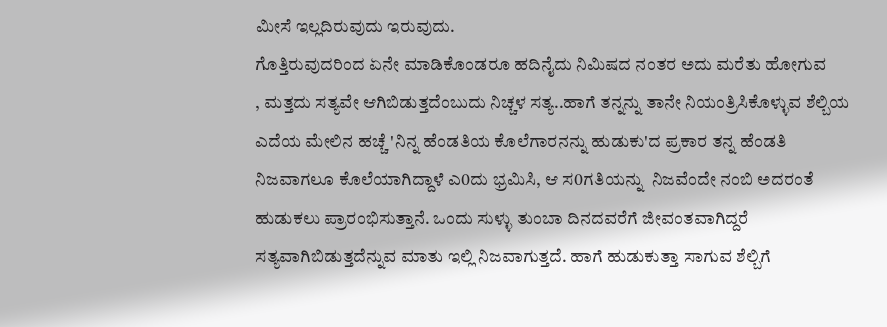ಮೀಸೆ ಇಲ್ಲದಿರುವುದು ಇರುವುದು.
ಗೊತ್ತಿರುವುದರಿಂದ ಏನೇ ಮಾಡಿಕೊಂಡರೂ ಹದಿನೈದು ನಿಮಿಷದ ನಂತರ ಅದು ಮರೆತು ಹೋಗುವ
, ಮತ್ತದು ಸತ್ಯವೇ ಆಗಿಬಿಡುತ್ತದೆಂಬುದು ನಿಚ್ಚಳ ಸತ್ಯ..ಹಾಗೆ ತನ್ನನ್ನು ತಾನೇ ನಿಯಂತ್ರಿಸಿಕೊಳ್ಳುವ ಶೆಲ್ಬಿಯ ಎದೆಯ ಮೇಲಿನ ಹಚ್ಚೆ 'ನಿನ್ನ ಹೆಂಡತಿಯ ಕೊಲೆಗಾರನನ್ನು ಹುಡುಕು'ದ ಪ್ರಕಾರ ತನ್ನ ಹೆಂಡತಿ ನಿಜವಾಗಲೂ ಕೊಲೆಯಾಗಿದ್ದಾಳೆ ಎ0ದು ಭ್ರಮಿಸಿ, ಆ ಸ0ಗತಿಯನ್ನು  ನಿಜವೆಂದೇ ನಂಬಿ ಅದರಂತೆ ಹುಡುಕಲು ಪ್ರಾರಂಭಿಸುತ್ತಾನೆ. ಒಂದು ಸುಳ್ಳು ತುಂಬಾ ದಿನದವರೆಗೆ ಜೀವಂತವಾಗಿದ್ದರೆ ಸತ್ಯವಾಗಿಬಿಡುತ್ತದೆನ್ನುವ ಮಾತು ಇಲ್ಲಿ ನಿಜವಾಗುತ್ತದೆ. ಹಾಗೆ ಹುಡುಕುತ್ತಾ ಸಾಗುವ ಶೆಲ್ಬಿಗೆ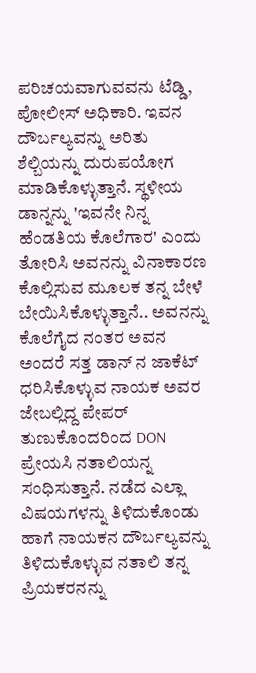ಪರಿಚಯವಾಗುವವನು ಟೆಡ್ಡಿ, ಪೋಲೀಸ್ ಅಧಿಕಾರಿ. ಇವನ ದೌರ್ಬಲ್ಯವನ್ನು ಅರಿತು ಶೆಲ್ಬಿಯನ್ನು ದುರುಪಯೋಗ ಮಾಡಿಕೊಳ್ಳುತ್ತಾನೆ. ಸ್ಥಳೀಯ ಡಾನ್ನನ್ನು 'ಇವನೇ ನಿನ್ನ ಹೆಂಡತಿಯ ಕೊಲೆಗಾರ' ಎಂದು ತೋರಿಸಿ ಅವನನ್ನು ವಿನಾಕಾರಣ ಕೊಲ್ಲಿಸುವ ಮೂಲಕ ತನ್ನ ಬೇಳೆ ಬೇಯಿಸಿಕೊಳ್ಳುತ್ತಾನೆ.. ಅವನನ್ನು ಕೊಲೆಗೈದ ನಂತರ ಅವನ ಅಂದರೆ ಸತ್ತ ಡಾನ್ ನ ಜಾಕೆಟ್ ಧರಿಸಿಕೊಳ್ಳುವ ನಾಯಕ ಅವರ ಜೇಬಲ್ಲಿದ್ದ ಪೇಪರ್ ತುಣುಕೊಂದರಿಂದ DON ಪ್ರೇಯಸಿ ನತಾಲಿಯನ್ನ ಸಂಧಿಸುತ್ತಾನೆ. ನಡೆದ ಎಲ್ಲಾ ವಿಷಯಗಳನ್ನು ತಿಳಿದುಕೊಂಡು ಹಾಗೆ ನಾಯಕನ ದೌರ್ಬಲ್ಯವನ್ನು ತಿಳಿದುಕೊಳ್ಳುವ ನತಾಲಿ ತನ್ನ ಪ್ರಿಯಕರನನ್ನು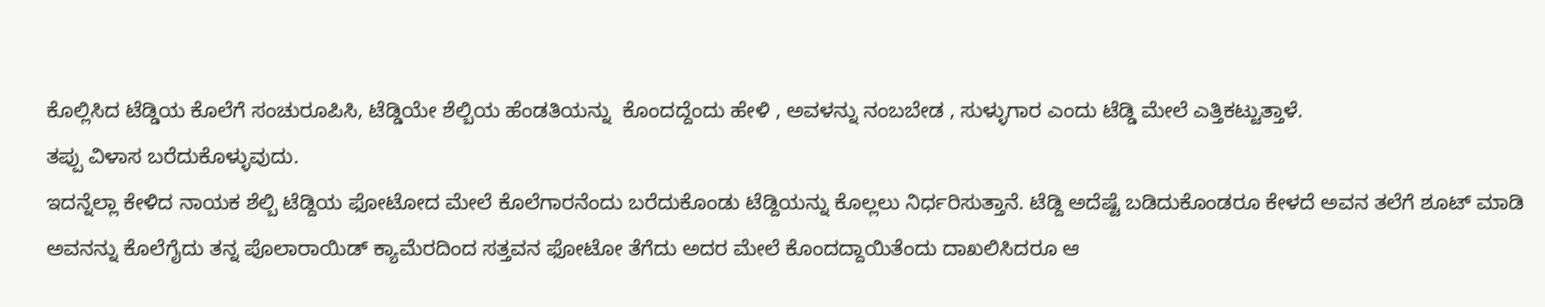ಕೊಲ್ಲಿಸಿದ ಟೆಡ್ಡಿಯ ಕೊಲೆಗೆ ಸಂಚುರೂಪಿಸಿ, ಟೆಡ್ಡಿಯೇ ಶೆಲ್ಬಿಯ ಹೆಂಡತಿಯನ್ನು  ಕೊಂದದ್ದೆಂದು ಹೇಳಿ , ಅವಳನ್ನು ನಂಬಬೇಡ , ಸುಳ್ಳುಗಾರ ಎಂದು ಟೆಡ್ಡಿ ಮೇಲೆ ಎತ್ತಿಕಟ್ಟುತ್ತಾಳೆ.
ತಪ್ಪು ವಿಳಾಸ ಬರೆದುಕೊಳ್ಳುವುದು.
ಇದನ್ನೆಲ್ಲಾ ಕೇಳಿದ ನಾಯಕ ಶೆಲ್ಬಿ ಟೆಡ್ದಿಯ ಫೋಟೋದ ಮೇಲೆ ಕೊಲೆಗಾರನೆಂದು ಬರೆದುಕೊಂಡು ಟೆಡ್ದಿಯನ್ನು ಕೊಲ್ಲಲು ನಿರ್ಧರಿಸುತ್ತಾನೆ. ಟೆಡ್ದಿ ಅದೆಷ್ಟೆ ಬಡಿದುಕೊಂಡರೂ ಕೇಳದೆ ಅವನ ತಲೆಗೆ ಶೂಟ್ ಮಾಡಿ ಅವನನ್ನು ಕೊಲೆಗೈದು ತನ್ನ ಪೊಲಾರಾಯಿಡ್ ಕ್ಯಾಮೆರದಿಂದ ಸತ್ತವನ ಫೋಟೋ ತೆಗೆದು ಅದರ ಮೇಲೆ ಕೊಂದದ್ದಾಯಿತೆಂದು ದಾಖಲಿಸಿದರೂ ಆ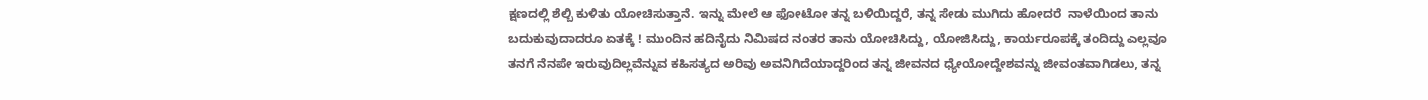ಕ್ಷಣದಲ್ಲಿ ಶೆಲ್ಬಿ ಕುಳಿತು ಯೋಚಿಸುತ್ತಾನೆ. ಇನ್ನು ಮೇಲೆ ಆ ಫೋಟೋ ತನ್ನ ಬಳಿಯಿದ್ದರೆ, ತನ್ನ ಸೇಡು ಮುಗಿದು ಹೋದರೆ  ನಾಳೆಯಿಂದ ತಾನು ಬದುಕುವುದಾದರೂ ಏತಕ್ಕೆ ! ಮುಂದಿನ ಹದಿನೈದು ನಿಮಿಷದ ನಂತರ ತಾನು ಯೋಚಿಸಿದ್ದು, ಯೋಜಿಸಿದ್ದು, ಕಾರ್ಯರೂಪಕ್ಕೆ ತಂದಿದ್ದು ಎಲ್ಲವೂ ತನಗೆ ನೆನಪೇ ಇರುವುದಿಲ್ಲವೆನ್ನುವ ಕಹಿಸತ್ಯದ ಅರಿವು ಅವನಿಗಿದೆಯಾದ್ದರಿಂದ ತನ್ನ ಜೀವನದ ಧ್ಯೇಯೋದ್ದೇಶವನ್ನು ಜೀವಂತವಾಗಿಡಲು, ತನ್ನ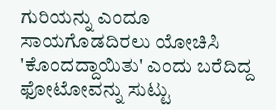ಗುರಿಯನ್ನು ಎಂದೂ ಸಾಯಗೊಡದಿರಲು ಯೋಚಿಸಿ 'ಕೊಂದದ್ದಾಯಿತು' ಎಂದು ಬರೆದಿದ್ದ ಫೋಟೋವನ್ನು ಸುಟ್ಟು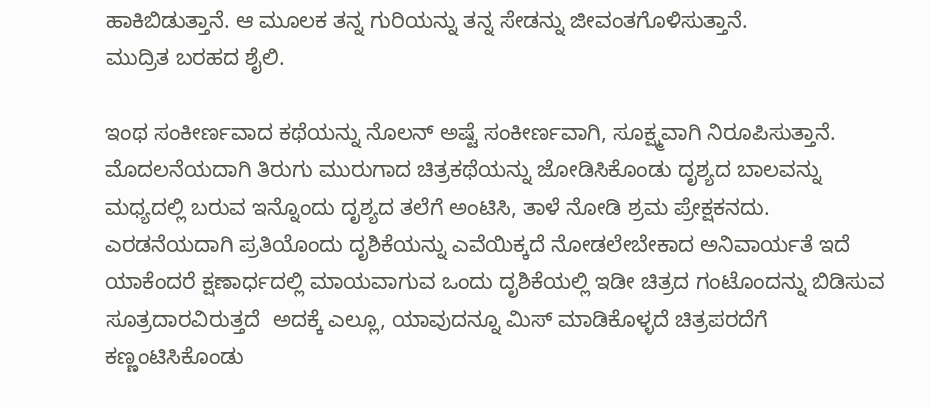ಹಾಕಿಬಿಡುತ್ತಾನೆ. ಆ ಮೂಲಕ ತನ್ನ ಗುರಿಯನ್ನು ತನ್ನ ಸೇಡನ್ನು ಜೀವಂತಗೊಳಿಸುತ್ತಾನೆ.
ಮುದ್ರಿತ ಬರಹದ ಶೈಲಿ.

ಇಂಥ ಸಂಕೀರ್ಣವಾದ ಕಥೆಯನ್ನು ನೊಲನ್ ಅಷ್ಟೆ ಸಂಕೀರ್ಣವಾಗಿ, ಸೂಕ್ಷ್ಮವಾಗಿ ನಿರೂಪಿಸುತ್ತಾನೆ. ಮೊದಲನೆಯದಾಗಿ ತಿರುಗು ಮುರುಗಾದ ಚಿತ್ರಕಥೆಯನ್ನು ಜೋಡಿಸಿಕೊಂಡು ದೃಶ್ಯದ ಬಾಲವನ್ನು  ಮಧ್ಯದಲ್ಲಿ ಬರುವ ಇನ್ನೊಂದು ದೃಶ್ಯದ ತಲೆಗೆ ಅಂಟಿಸಿ, ತಾಳೆ ನೋಡಿ ಶ್ರಮ ಪ್ರೇಕ್ಷಕನದು. ಎರಡನೆಯದಾಗಿ ಪ್ರತಿಯೊಂದು ದೃಶಿಕೆಯನ್ನು ಎವೆಯಿಕ್ಕದೆ ನೋಡಲೇಬೇಕಾದ ಅನಿವಾರ್ಯತೆ ಇದೆ ಯಾಕೆಂದರೆ ಕ್ಷಣಾರ್ಧದಲ್ಲಿ ಮಾಯವಾಗುವ ಒಂದು ದೃಶಿಕೆಯಲ್ಲಿ ಇಡೀ ಚಿತ್ರದ ಗಂಟೊಂದನ್ನು ಬಿಡಿಸುವ ಸೂತ್ರದಾರವಿರುತ್ತದೆ  ಅದಕ್ಕೆ ಎಲ್ಲೂ, ಯಾವುದನ್ನೂ ಮಿಸ್ ಮಾಡಿಕೊಳ್ಳದೆ ಚಿತ್ರಪರದೆಗೆ ಕಣ್ಣಂಟಿಸಿಕೊಂಡು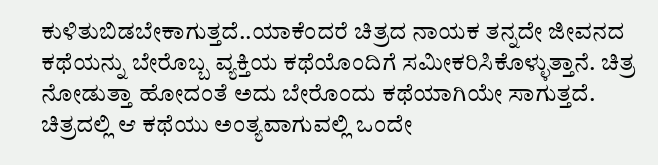ಕುಳಿತುಬಿಡಬೇಕಾಗುತ್ತದೆ..ಯಾಕೆಂದರೆ ಚಿತ್ರದ ನಾಯಕ ತನ್ನದೇ ಜೀವನದ ಕಥೆಯನ್ನು ಬೇರೊಬ್ಬ ವ್ಯಕ್ತಿಯ ಕಥೆಯೊಂದಿಗೆ ಸಮೀಕರಿಸಿಕೊಳ್ಳುತ್ತಾನೆ. ಚಿತ್ರ ನೋಡುತ್ತಾ ಹೋದಂತೆ ಅದು ಬೇರೊಂದು ಕಥೆಯಾಗಿಯೇ ಸಾಗುತ್ತದೆ. ಚಿತ್ರದಲ್ಲಿ ಆ ಕಥೆಯು ಅಂತ್ಯವಾಗುವಲ್ಲಿ ಒಂದೇ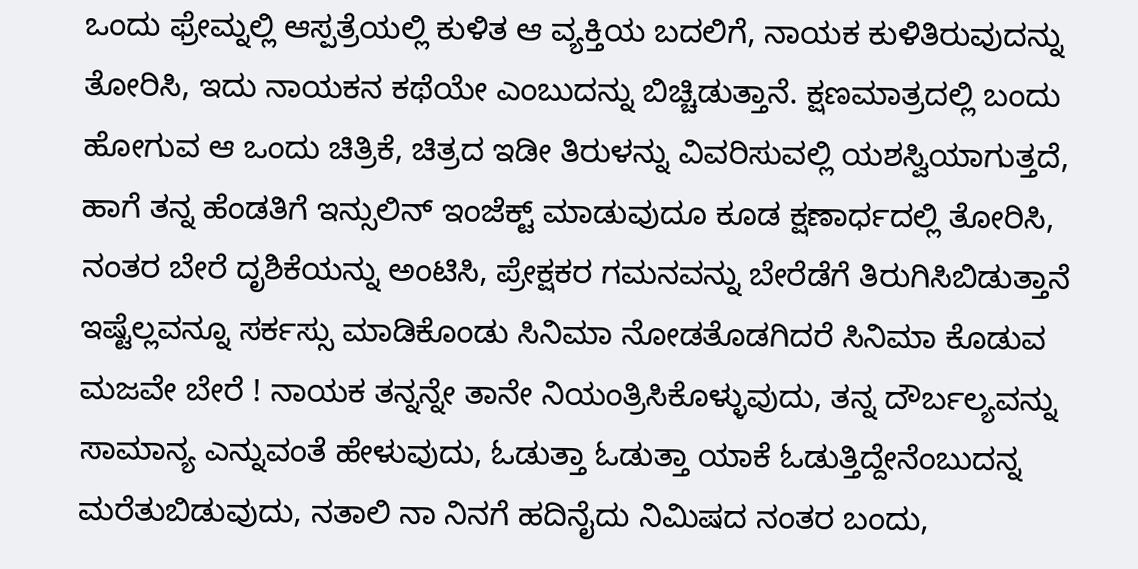ಒಂದು ಫ್ರೇಮ್ನಲ್ಲಿ ಆಸ್ಪತ್ರೆಯಲ್ಲಿ ಕುಳಿತ ಆ ವ್ಯಕ್ತಿಯ ಬದಲಿಗೆ, ನಾಯಕ ಕುಳಿತಿರುವುದನ್ನು ತೋರಿಸಿ, ಇದು ನಾಯಕನ ಕಥೆಯೇ ಎಂಬುದನ್ನು ಬಿಚ್ಚಿಡುತ್ತಾನೆ. ಕ್ಷಣಮಾತ್ರದಲ್ಲಿ ಬಂದು ಹೋಗುವ ಆ ಒಂದು ಚಿತ್ರಿಕೆ, ಚಿತ್ರದ ಇಡೀ ತಿರುಳನ್ನು ವಿವರಿಸುವಲ್ಲಿ ಯಶಸ್ವಿಯಾಗುತ್ತದೆ, ಹಾಗೆ ತನ್ನ ಹೆಂಡತಿಗೆ ಇನ್ಸುಲಿನ್ ಇಂಜೆಕ್ಟ್ ಮಾಡುವುದೂ ಕೂಡ ಕ್ಷಣಾರ್ಧದಲ್ಲಿ ತೋರಿಸಿ, ನಂತರ ಬೇರೆ ದೃಶಿಕೆಯನ್ನು ಅಂಟಿಸಿ, ಪ್ರೇಕ್ಷಕರ ಗಮನವನ್ನು ಬೇರೆಡೆಗೆ ತಿರುಗಿಸಿಬಿಡುತ್ತಾನೆ ಇಷ್ಟೆಲ್ಲವನ್ನೂ ಸರ್ಕಸ್ಸು ಮಾಡಿಕೊಂಡು ಸಿನಿಮಾ ನೋಡತೊಡಗಿದರೆ ಸಿನಿಮಾ ಕೊಡುವ ಮಜವೇ ಬೇರೆ ! ನಾಯಕ ತನ್ನನ್ನೇ ತಾನೇ ನಿಯಂತ್ರಿಸಿಕೊಳ್ಳುವುದು, ತನ್ನ ದೌರ್ಬಲ್ಯವನ್ನು ಸಾಮಾನ್ಯ ಎನ್ನುವಂತೆ ಹೇಳುವುದು, ಓಡುತ್ತಾ ಓಡುತ್ತಾ ಯಾಕೆ ಓಡುತ್ತಿದ್ದೇನೆಂಬುದನ್ನ ಮರೆತುಬಿಡುವುದು, ನತಾಲಿ ನಾ ನಿನಗೆ ಹದಿನೈದು ನಿಮಿಷದ ನಂತರ ಬಂದು,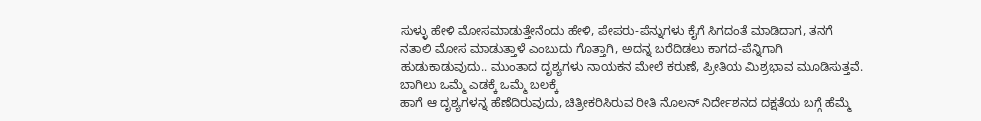ಸುಳ್ಳು ಹೇಳಿ ಮೋಸಮಾಡುತ್ತೇನೆಂದು ಹೇಳಿ, ಪೇಪರು-ಪೆನ್ನುಗಳು ಕೈಗೆ ಸಿಗದಂತೆ ಮಾಡಿದಾಗ, ತನಗೆ ನತಾಲಿ ಮೋಸ ಮಾಡುತ್ತಾಳೆ ಎಂಬುದು ಗೊತ್ತಾಗಿ, ಅದನ್ನ ಬರೆದಿಡಲು ಕಾಗದ-ಪೆನ್ನಿಗಾಗಿ ಹುಡುಕಾಡುವುದು.. ಮುಂತಾದ ದೃಶ್ಯಗಳು ನಾಯಕನ ಮೇಲೆ ಕರುಣೆ, ಪ್ರೀತಿಯ ಮಿಶ್ರಭಾವ ಮೂಡಿಸುತ್ತವೆ.
ಬಾಗಿಲು ಒಮ್ಮೆ ಎಡಕ್ಕೆ ಒಮ್ಮೆ ಬಲಕ್ಕೆ
ಹಾಗೆ ಆ ದೃಶ್ಯಗಳನ್ನ ಹೆಣೆದಿರುವುದು, ಚಿತ್ರೀಕರಿಸಿರುವ ರೀತಿ ನೊಲನ್ ನಿರ್ದೇಶನದ ದಕ್ಷತೆಯ ಬಗ್ಗೆ ಹೆಮ್ಮೆ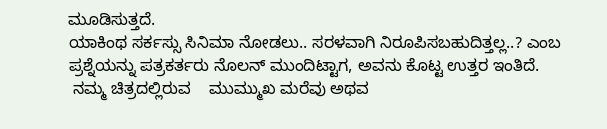ಮೂಡಿಸುತ್ತದೆ.
ಯಾಕಿಂಥ ಸರ್ಕಸ್ಸು ಸಿನಿಮಾ ನೋಡಲು.. ಸರಳವಾಗಿ ನಿರೂಪಿಸಬಹುದಿತ್ತಲ್ಲ..? ಎಂಬ ಪ್ರಶ್ನೆಯನ್ನು ಪತ್ರಕರ್ತರು ನೊಲನ್ ಮುಂದಿಟ್ಟಾಗ, ಅವನು ಕೊಟ್ಟ ಉತ್ತರ ಇಂತಿದೆ.
 ನಮ್ಮ ಚಿತ್ರದಲ್ಲಿರುವ    ಮುಮ್ಮುಖ ಮರೆವು ಅಥವ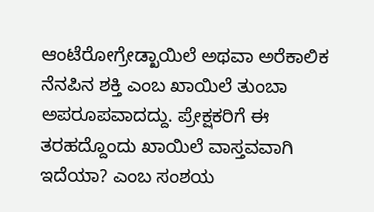ಆಂಟೆರೋಗ್ರೇಡ್ಖಾಯಿಲೆ ಅಥವಾ ಅರೆಕಾಲಿಕ ನೆನಪಿನ ಶಕ್ತಿ ಎಂಬ ಖಾಯಿಲೆ ತುಂಬಾ ಅಪರೂಪವಾದದ್ದು. ಪ್ರೇಕ್ಷಕರಿಗೆ ಈ ತರಹದ್ದೊಂದು ಖಾಯಿಲೆ ವಾಸ್ತವವಾಗಿ ಇದೆಯಾ? ಎಂಬ ಸಂಶಯ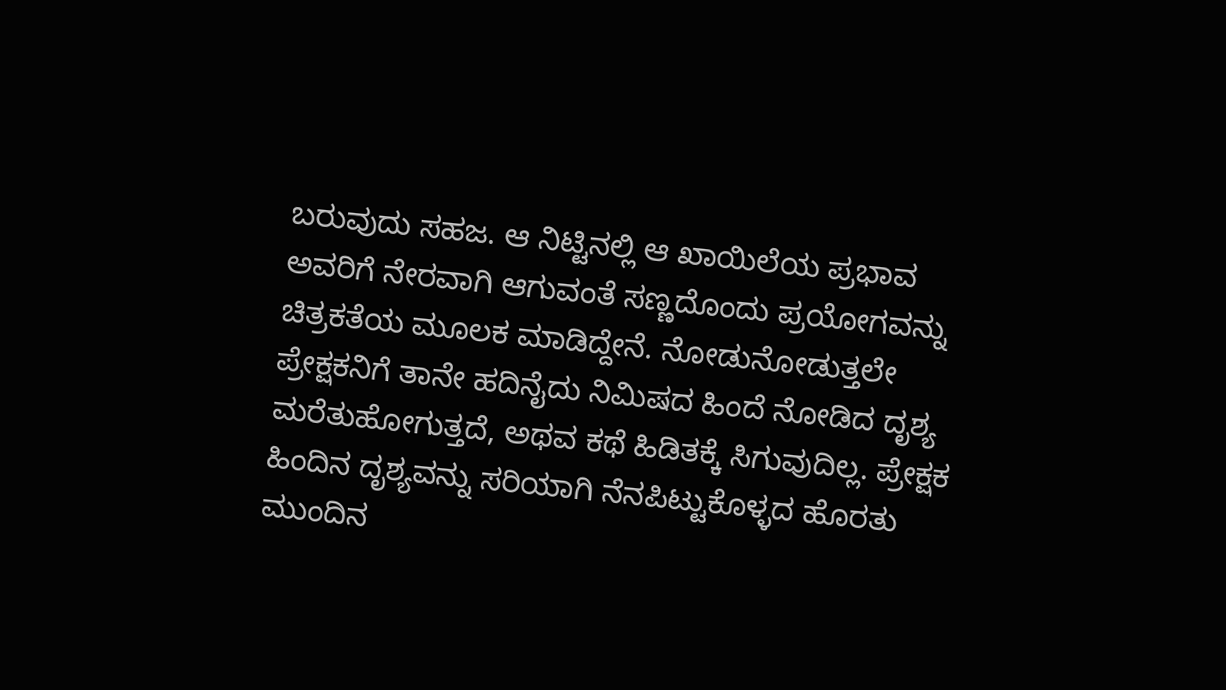ಬರುವುದು ಸಹಜ. ಆ ನಿಟ್ಟಿನಲ್ಲಿ ಆ ಖಾಯಿಲೆಯ ಪ್ರಭಾವ ಅವರಿಗೆ ನೇರವಾಗಿ ಆಗುವಂತೆ ಸಣ್ಣದೊಂದು ಪ್ರಯೋಗವನ್ನು ಚಿತ್ರಕತೆಯ ಮೂಲಕ ಮಾಡಿದ್ದೇನೆ. ನೋಡುನೋಡುತ್ತಲೇ ಪ್ರೇಕ್ಷಕನಿಗೆ ತಾನೇ ಹದಿನೈದು ನಿಮಿಷದ ಹಿಂದೆ ನೋಡಿದ ದೃಶ್ಯ ಮರೆತುಹೋಗುತ್ತದೆ, ಅಥವ ಕಥೆ ಹಿಡಿತಕ್ಕೆ ಸಿಗುವುದಿಲ್ಲ. ಪ್ರೇಕ್ಷಕ ಹಿಂದಿನ ದೃಶ್ಯವನ್ನು ಸರಿಯಾಗಿ ನೆನಪಿಟ್ಟುಕೊಳ್ಳದ ಹೊರತು ಮುಂದಿನ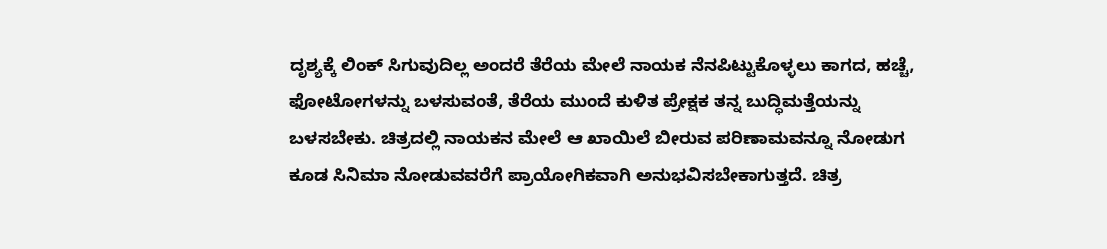ದೃಶ್ಯಕ್ಕೆ ಲಿಂಕ್ ಸಿಗುವುದಿಲ್ಲ ಅಂದರೆ ತೆರೆಯ ಮೇಲೆ ನಾಯಕ ನೆನಪಿಟ್ಟುಕೊಳ್ಳಲು ಕಾಗದ, ಹಚ್ಚೆ, ಫೋಟೋಗಳನ್ನು ಬಳಸುವಂತೆ, ತೆರೆಯ ಮುಂದೆ ಕುಳಿತ ಪ್ರೇಕ್ಷಕ ತನ್ನ ಬುದ್ಧಿಮತ್ತೆಯನ್ನು ಬಳಸಬೇಕು. ಚಿತ್ರದಲ್ಲಿ ನಾಯಕನ ಮೇಲೆ ಆ ಖಾಯಿಲೆ ಬೀರುವ ಪರಿಣಾಮವನ್ನೂ ನೋಡುಗ ಕೂಡ ಸಿನಿಮಾ ನೋಡುವವರೆಗೆ ಪ್ರಾಯೋಗಿಕವಾಗಿ ಅನುಭವಿಸಬೇಕಾಗುತ್ತದೆ. ಚಿತ್ರ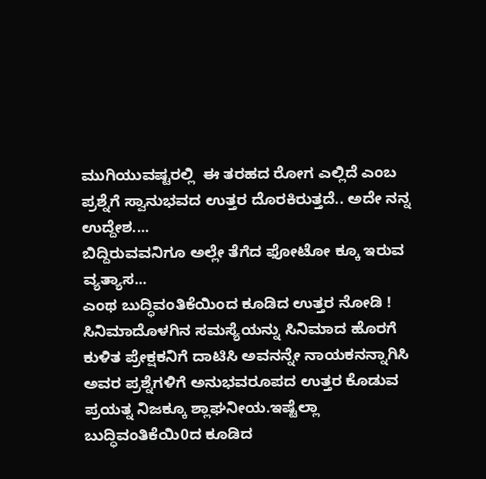ಮುಗಿಯುವಷ್ಟರಲ್ಲಿ  ಈ ತರಹದ ರೋಗ ಎಲ್ಲಿದೆ ಎಂಬ ಪ್ರಶ್ನೆಗೆ ಸ್ವಾನುಭವದ ಉತ್ತರ ದೊರಕಿರುತ್ತದೆ.. ಅದೇ ನನ್ನ ಉದ್ದೇಶ....
ಬಿದ್ದಿರುವವನಿಗೂ ಅಲ್ಲೇ ತೆಗೆದ ಫೋಟೋ ಕ್ಕೂ ಇರುವ ವ್ಯತ್ಯಾಸ...
ಎಂಥ ಬುದ್ಧಿವಂತಿಕೆಯಿಂದ ಕೂಡಿದ ಉತ್ತರ ನೋಡಿ !
ಸಿನಿಮಾದೊಳಗಿನ ಸಮಸ್ಯೆಯನ್ನು ಸಿನಿಮಾದ ಹೊರಗೆ ಕುಳಿತ ಪ್ರೇಕ್ಷಕನಿಗೆ ದಾಟಿಸಿ ಅವನನ್ನೇ ನಾಯಕನನ್ನಾಗಿಸಿ ಅವರ ಪ್ರಶ್ನೆಗಳಿಗೆ ಅನುಭವರೂಪದ ಉತ್ತರ ಕೊಡುವ ಪ್ರಯತ್ನ ನಿಜಕ್ಕೂ ಶ್ಲಾಘನೀಯ.ಇಷ್ಟೆಲ್ಲಾ ಬುದ್ಧಿವಂತಿಕೆಯಿ0ದ ಕೂಡಿದ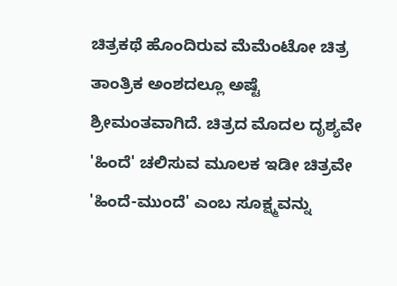ಚಿತ್ರಕಥೆ ಹೊಂದಿರುವ ಮೆಮೆಂಟೋ ಚಿತ್ರ ತಾಂತ್ರಿಕ ಅಂಶದಲ್ಲೂ ಅಷ್ಟೆ ಶ್ರೀಮಂತವಾಗಿದೆ. ಚಿತ್ರದ ಮೊದಲ ದೃಶ್ಯವೇ 'ಹಿಂದೆ' ಚಲಿಸುವ ಮೂಲಕ ಇಡೀ ಚಿತ್ರವೇ 'ಹಿಂದೆ-ಮುಂದೆ' ಎಂಬ ಸೂಕ್ಷ್ಮವನ್ನು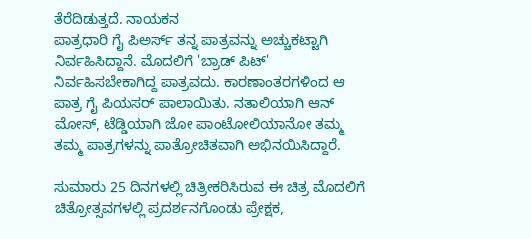ತೆರೆದಿಡುತ್ತದೆ. ನಾಯಕನ
ಪಾತ್ರಧಾರಿ ಗೈ ಪಿಅರ್ಸ್ ತನ್ನ ಪಾತ್ರವನ್ನು ಅಚ್ಚುಕಟ್ಟಾಗಿ ನಿರ್ವಹಿಸಿದ್ದಾನೆ. ಮೊದಲಿಗೆ 'ಬ್ರಾಡ್ ಪಿಟ್' ನಿರ್ವಹಿಸಬೇಕಾಗಿದ್ದ ಪಾತ್ರವದು. ಕಾರಣಾಂತರಗಳಿಂದ ಆ ಪಾತ್ರ ಗೈ ಪಿಯಸರ್ ಪಾಲಾಯಿತು. ನತಾಲಿಯಾಗಿ ಆನ್ ಮೋಸ್, ಟೆಡ್ಡಿಯಾಗಿ ಜೋ ಪಾಂಟೋಲಿಯಾನೋ ತಮ್ಮ ತಮ್ಮ ಪಾತ್ರಗಳನ್ನು ಪಾತ್ರೋಚಿತವಾಗಿ ಅಭಿನಯಿಸಿದ್ದಾರೆ.

ಸುಮಾರು 25 ದಿನಗಳಲ್ಲಿ ಚಿತ್ರೀಕರಿಸಿರುವ ಈ ಚಿತ್ರ ಮೊದಲಿಗೆ ಚಿತ್ರೋತ್ಸವಗಳಲ್ಲಿ ಪ್ರದರ್ಶನಗೊಂಡು ಪ್ರೇಕ್ಷಕ,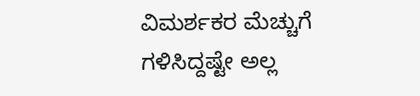ವಿಮರ್ಶಕರ ಮೆಚ್ಚುಗೆ ಗಳಿಸಿದ್ದಷ್ಟೇ ಅಲ್ಲ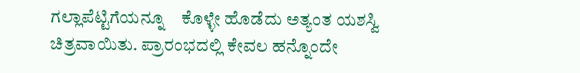ಗಲ್ಲಾಪೆಟ್ಟಿಗೆಯನ್ನೂ    ಕೊಳ್ಳೇ ಹೊಡೆದು ಅತ್ಯಂತ ಯಶಸ್ವಿ ಚಿತ್ರವಾಯಿತು. ಪ್ರಾರಂಭದಲ್ಲಿ ಕೇವಲ ಹನ್ನೊಂದೇ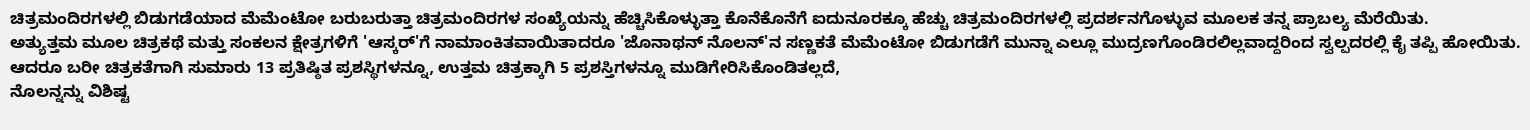ಚಿತ್ರಮಂದಿರಗಳಲ್ಲಿ ಬಿಡುಗಡೆಯಾದ ಮೆಮೆಂಟೋ ಬರುಬರುತ್ತಾ ಚಿತ್ರಮಂದಿರಗಳ ಸಂಖ್ಯೆಯನ್ನು ಹೆಚ್ಚಿಸಿಕೊಳ್ಳುತ್ತಾ ಕೊನೆಕೊನೆಗೆ ಐದುನೂರಕ್ಕೂ ಹೆಚ್ಚು ಚಿತ್ರಮಂದಿರಗಳಲ್ಲಿ ಪ್ರದರ್ಶನಗೊಳ್ಳುವ ಮೂಲಕ ತನ್ನ ಪ್ರಾಬಲ್ಯ ಮೆರೆಯಿತು.
ಅತ್ಯುತ್ತಮ ಮೂಲ ಚಿತ್ರಕಥೆ ಮತ್ತು ಸಂಕಲನ ಕ್ಷೇತ್ರಗಳಿಗೆ 'ಆಸ್ಕರ್'ಗೆ ನಾಮಾಂಕಿತವಾಯಿತಾದರೂ 'ಜೊನಾಥನ್ ನೊಲನ್'ನ ಸಣ್ಣಕತೆ ಮೆಮೆಂಟೋ ಬಿಡುಗಡೆಗೆ ಮುನ್ನಾ ಎಲ್ಲೂ ಮುದ್ರಣಗೊಂಡಿರಲಿಲ್ಲವಾದ್ದರಿಂದ ಸ್ವಲ್ಪದರಲ್ಲಿ ಕೈ ತಪ್ಪಿ ಹೋಯಿತು. ಆದರೂ ಬರೀ ಚಿತ್ರಕತೆಗಾಗಿ ಸುಮಾರು 13 ಪ್ರತಿಷ್ಠಿತ ಪ್ರಶಸ್ಥಿಗಳನ್ನೂ, ಉತ್ತಮ ಚಿತ್ರಕ್ಕಾಗಿ 5 ಪ್ರಶಸ್ತಿಗಳನ್ನೂ ಮುಡಿಗೇರಿಸಿಕೊಂಡಿತಲ್ಲದೆ,
ನೊಲನ್ನನ್ನು ವಿಶಿಷ್ಟ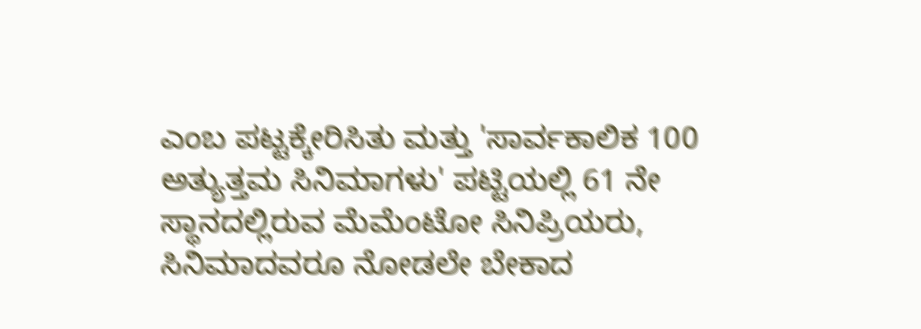ಎಂಬ ಪಟ್ಟಕ್ಕೇರಿಸಿತು ಮತ್ತು 'ಸಾರ್ವಕಾಲಿಕ 100 ಅತ್ಯುತ್ತಮ ಸಿನಿಮಾಗಳು' ಪಟ್ಟಿಯಲ್ಲಿ 61 ನೇ ಸ್ಥಾನದಲ್ಲಿರುವ ಮೆಮೆಂಟೋ ಸಿನಿಪ್ರಿಯರು, ಸಿನಿಮಾದವರೂ ನೋಡಲೇ ಬೇಕಾದ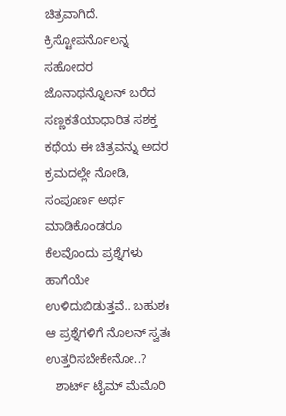ಚಿತ್ರವಾಗಿದೆ.
ಕ್ರಿಸ್ಟೋಪರ್ನೊಲನ್ನ ಸಹೋದರ ಜೊನಾಥನ್ನೊಲನ್ ಬರೆದ ಸಣ್ಣಕತೆಯಾಧಾರಿತ ಸಶಕ್ತ ಕಥೆಯ ಈ ಚಿತ್ರವನ್ನು ಅದರ ಕ್ರಮದಲ್ಲೇ ನೋಡಿ, ಸಂಪೂರ್ಣ ಅರ್ಥ ಮಾಡಿಕೊಂಡರೂ ಕೆಲವೊಂದು ಪ್ರಶ್ನೆಗಳು ಹಾಗೆಯೇ ಉಳಿದುಬಿಡುತ್ತವೆ.. ಬಹುಶಃ ಆ ಪ್ರಶ್ನೆಗಳಿಗೆ ನೊಲನ್ ಸ್ವತಃ ಉತ್ತರಿಸಬೇಕೇನೋ..?
   ಶಾರ್ಟ್ ಟೈಮ್ ಮೆಮೊರಿ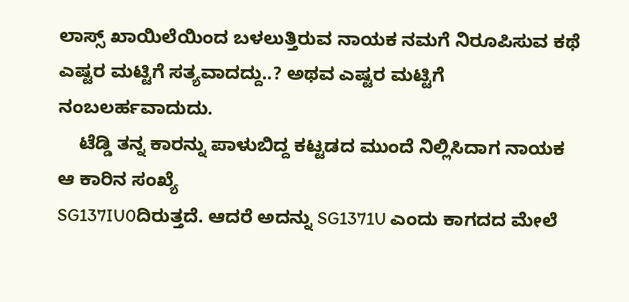ಲಾಸ್ಸ್ ಖಾಯಿಲೆಯಿಂದ ಬಳಲುತ್ತಿರುವ ನಾಯಕ ನಮಗೆ ನಿರೂಪಿಸುವ ಕಥೆ ಎಷ್ಟರ ಮಟ್ಟಿಗೆ ಸತ್ಯವಾದದ್ದು..? ಅಥವ ಎಷ್ಟರ ಮಟ್ಟಿಗೆ ನಂಬಲರ್ಹವಾದುದು.
    ಟೆಡ್ಡಿ ತನ್ನ ಕಾರನ್ನು ಪಾಳುಬಿದ್ದ ಕಟ್ಟಡದ ಮುಂದೆ ನಿಲ್ಲಿಸಿದಾಗ ನಾಯಕ ಆ ಕಾರಿನ ಸಂಖ್ಯೆ
SG137IU0ದಿರುತ್ತದೆ. ಆದರೆ ಅದನ್ನು SG1371U ಎಂದು ಕಾಗದದ ಮೇಲೆ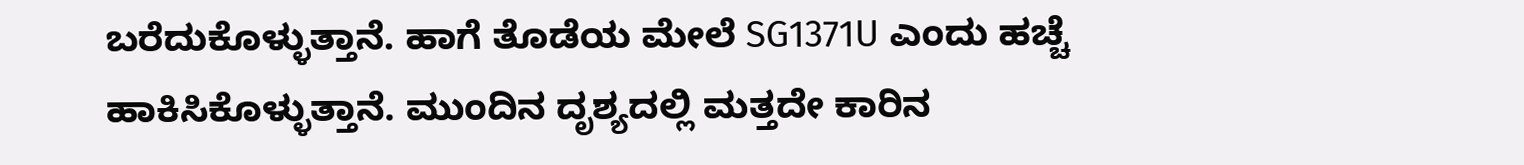ಬರೆದುಕೊಳ್ಳುತ್ತಾನೆ. ಹಾಗೆ ತೊಡೆಯ ಮೇಲೆ SG1371U ಎಂದು ಹಚ್ಚೆ ಹಾಕಿಸಿಕೊಳ್ಳುತ್ತಾನೆ. ಮುಂದಿನ ದೃಶ್ಯದಲ್ಲಿ ಮತ್ತದೇ ಕಾರಿನ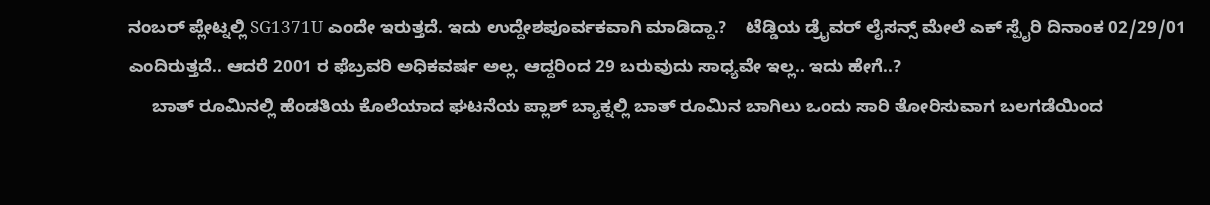ನಂಬರ್ ಪ್ಲೇಟ್ನಲ್ಲಿ SG1371U ಎಂದೇ ಇರುತ್ತದೆ. ಇದು ಉದ್ದೇಶಪೂರ್ವಕವಾಗಿ ಮಾಡಿದ್ದಾ.?    ಟೆಡ್ಡಿಯ ಡ್ರೈವರ್ ಲೈಸನ್ಸ್ ಮೇಲೆ ಎಕ್ ಸ್ಪೈರಿ ದಿನಾಂಕ 02/29/01 ಎಂದಿರುತ್ತದೆ.. ಆದರೆ 2001 ರ ಫೆಬ್ರವರಿ ಅಧಿಕವರ್ಷ ಅಲ್ಲ. ಆದ್ದರಿಂದ 29 ಬರುವುದು ಸಾಧ್ಯವೇ ಇಲ್ಲ.. ಇದು ಹೇಗೆ..?
     ಬಾತ್ ರೂಮಿನಲ್ಲಿ ಹೆಂಡತಿಯ ಕೊಲೆಯಾದ ಘಟನೆಯ ಪ್ಲಾಶ್ ಬ್ಯಾಕ್ನಲ್ಲಿ ಬಾತ್ ರೂಮಿನ ಬಾಗಿಲು ಒಂದು ಸಾರಿ ತೋರಿಸುವಾಗ ಬಲಗಡೆಯಿಂದ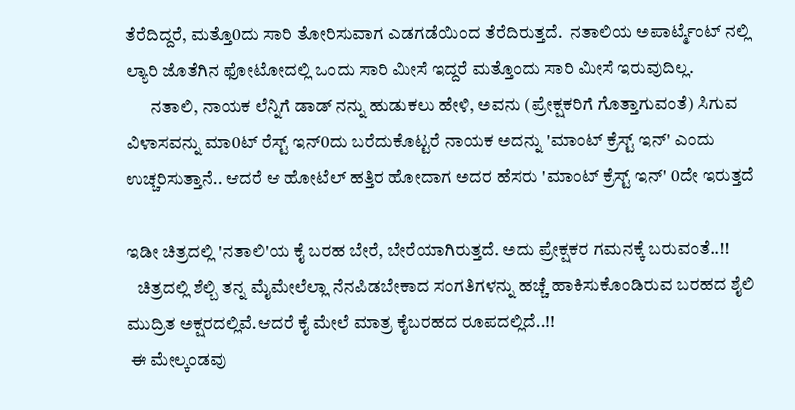ತೆರೆದಿದ್ದರೆ, ಮತ್ತೊ0ದು ಸಾರಿ ತೋರಿಸುವಾಗ ಎಡಗಡೆಯಿಂದ ತೆರೆದಿರುತ್ತದೆ.  ನತಾಲಿಯ ಅಪಾರ್ಟ್ಮೆಂಟ್ ನಲ್ಲಿ ಲ್ಯಾರಿ ಜೊತೆಗಿನ ಫೋಟೋದಲ್ಲಿ ಒಂದು ಸಾರಿ ಮೀಸೆ ಇದ್ದರೆ ಮತ್ತೊಂದು ಸಾರಿ ಮೀಸೆ ಇರುವುದಿಲ್ಲ.
       ನತಾಲಿ, ನಾಯಕ ಲೆನ್ನಿಗೆ ಡಾಡ್ ನನ್ನು ಹುಡುಕಲು ಹೇಳಿ, ಅವನು (ಪ್ರೇಕ್ಷಕರಿಗೆ ಗೊತ್ತಾಗುವಂತೆ) ಸಿಗುವ ವಿಳಾಸವನ್ನು ಮಾ0ಟ್ ರೆಸ್ಟ್ ಇನ್0ದು ಬರೆದುಕೊಟ್ಟರೆ ನಾಯಕ ಅದನ್ನು 'ಮಾಂಟ್ ಕ್ರೆಸ್ಟ್ ಇನ್' ಎಂದು ಉಚ್ಚರಿಸುತ್ತಾನೆ.. ಆದರೆ ಆ ಹೋಟೆಲ್ ಹತ್ತಿರ ಹೋದಾಗ ಅದರ ಹೆಸರು 'ಮಾಂಟ್ ಕ್ರೆಸ್ಟ್ ಇನ್' 0ದೇ ಇರುತ್ತದೆ

ಇಡೀ ಚಿತ್ರದಲ್ಲಿ 'ನತಾಲಿ'ಯ ಕೈ ಬರಹ ಬೇರೆ, ಬೇರೆಯಾಗಿರುತ್ತದೆ. ಅದು ಪ್ರೇಕ್ಷಕರ ಗಮನಕ್ಕೆ ಬರುವಂತೆ..!!
   ಚಿತ್ರದಲ್ಲಿ ಶೆಲ್ಬಿ ತನ್ನ ಮೈಮೇಲೆಲ್ಲಾ ನೆನಪಿಡಬೇಕಾದ ಸಂಗತಿಗಳನ್ನು ಹಚ್ಚೆ ಹಾಕಿಸುಕೊಂಡಿರುವ ಬರಹದ ಶೈಲಿ ಮುದ್ರಿತ ಅಕ್ಷರದಲ್ಲಿವೆ.ಆದರೆ ಕೈ ಮೇಲೆ ಮಾತ್ರ ಕೈಬರಹದ ರೂಪದಲ್ಲಿದೆ..!!
 ಈ ಮೇಲ್ಕಂಡವು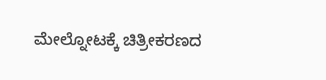ಮೇಲ್ನೋಟಕ್ಕೆ ಚಿತ್ರೀಕರಣದ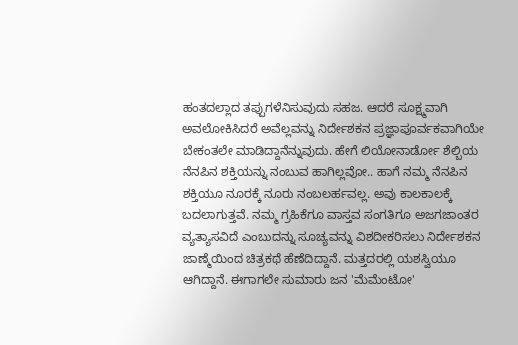ಹಂತದಲ್ಲಾದ ತಪ್ಪುಗಳೆನಿಸುವುದು ಸಹಜ. ಆದರೆ ಸೂಕ್ಷ್ಮವಾಗಿ ಅವಲೋಕಿಸಿದರೆ ಅವೆಲ್ಲವನ್ನು ನಿರ್ದೇಶಕನ ಪ್ರಜ್ಞಾಪೂರ್ವಕವಾಗಿಯೇ ಬೇಕಂತಲೇ ಮಾಡಿದ್ದಾನೆನ್ನುವುದು. ಹೇಗೆ ಲಿಯೋನಾರ್ಡೋ ಶೆಲ್ಬಿಯ ನೆನಪಿನ ಶಕ್ತಿಯನ್ನು ನಂಬುವ ಹಾಗಿಲ್ಲವೋ.. ಹಾಗೆ ನಮ್ಮ ನೆನಪಿನ ಶಕ್ತಿಯೂ ನೂರಕ್ಕೆ ನೂರು ನಂಬಲರ್ಹವಲ್ಲ. ಅವು ಕಾಲಕಾಲಕ್ಕೆ ಬದಲಾಗುತ್ತವೆ. ನಮ್ಮ ಗ್ರಹಿಕೆಗೂ ವಾಸ್ತವ ಸಂಗತಿಗೂ ಅಜಗಜಾಂತರ ವ್ಯತ್ಯಾಸವಿದೆ ಎಂಬುದನ್ನು ಸೂಚ್ಯವನ್ನು ವಿಶದೀಕರಿಸಲು ನಿರ್ದೇಶಕನ ಜಾಣ್ಮೆಯಿಂದ ಚಿತ್ರಕಥೆ ಹೆಣೆದಿದ್ದಾನೆ. ಮತ್ತದರಲ್ಲಿ ಯಶಸ್ವಿಯೂ ಆಗಿದ್ದಾನೆ. ಈಗಾಗಲೇ ಸುಮಾರು ಜನ 'ಮೆಮೆಂಟೋ'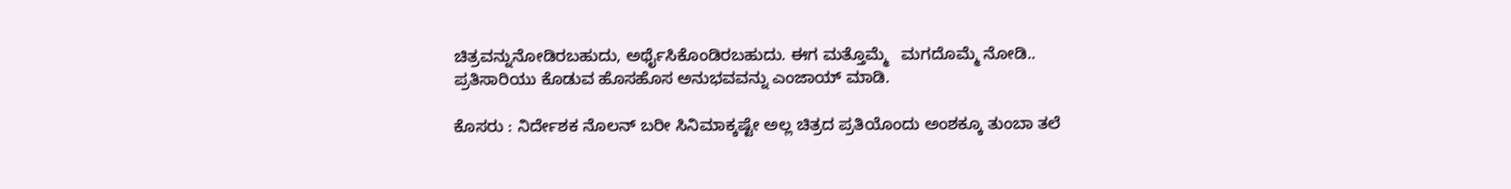ಚಿತ್ರವನ್ನುನೋಡಿರಬಹುದು, ಅರ್ಥೈಸಿಕೊಂಡಿರಬಹುದು. ಈಗ ಮತ್ತೊಮ್ಮೆ   ಮಗದೊಮ್ಮೆ ನೋಡಿ..
ಪ್ರತಿಸಾರಿಯು ಕೊಡುವ ಹೊಸಹೊಸ ಅನುಭವವನ್ನು ಎಂಜಾಯ್ ಮಾಡಿ.

ಕೊಸರು : ನಿರ್ದೇಶಕ ನೊಲನ್ ಬರೀ ಸಿನಿಮಾಕ್ಕಷ್ಟೇ ಅಲ್ಲ ಚಿತ್ರದ ಪ್ರತಿಯೊಂದು ಅಂಶಕ್ಕೂ ತುಂಬಾ ತಲೆ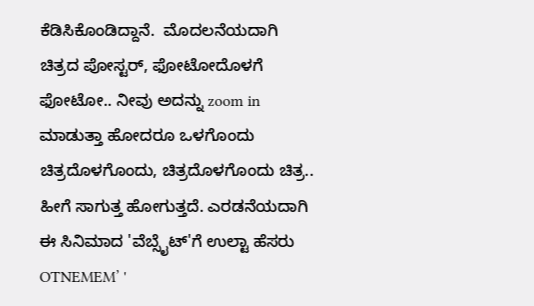ಕೆಡಿಸಿಕೊಂಡಿದ್ದಾನೆ.  ಮೊದಲನೆಯದಾಗಿ ಚಿತ್ರದ ಪೋಸ್ಟರ್, ಫೋಟೋದೊಳಗೆ ಫೋಟೋ.. ನೀವು ಅದನ್ನು zoom in ಮಾಡುತ್ತಾ ಹೋದರೂ ಒಳಗೊಂದು ಚಿತ್ರದೊಳಗೊಂದು, ಚಿತ್ರದೊಳಗೊಂದು ಚಿತ್ರ.. ಹೀಗೆ ಸಾಗುತ್ತ ಹೋಗುತ್ತದೆ. ಎರಡನೆಯದಾಗಿ ಈ ಸಿನಿಮಾದ 'ವೆಬ್ಸೈಟ್'ಗೆ ಉಲ್ಟಾ ಹೆಸರು OTNEMEM’ '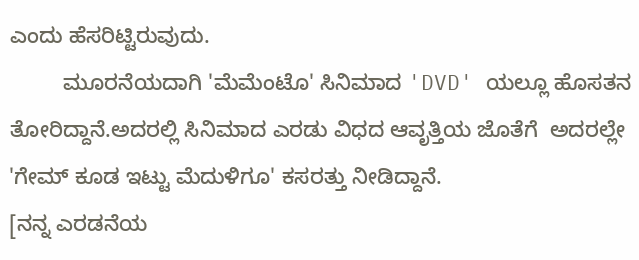ಎಂದು ಹೆಸರಿಟ್ಟಿರುವುದು.
         ಮೂರನೆಯದಾಗಿ 'ಮೆಮೆಂಟೊ' ಸಿನಿಮಾದ 'DVD' ಯಲ್ಲೂ ಹೊಸತನ ತೋರಿದ್ದಾನೆ.ಅದರಲ್ಲಿ ಸಿನಿಮಾದ ಎರಡು ವಿಧದ ಆವೃತ್ತಿಯ ಜೊತೆಗೆ  ಅದರಲ್ಲೇ 'ಗೇಮ್ ಕೂಡ ಇಟ್ಟು ಮೆದುಳಿಗೂ' ಕಸರತ್ತು ನೀಡಿದ್ದಾನೆ.
[ನನ್ನ ಎರಡನೆಯ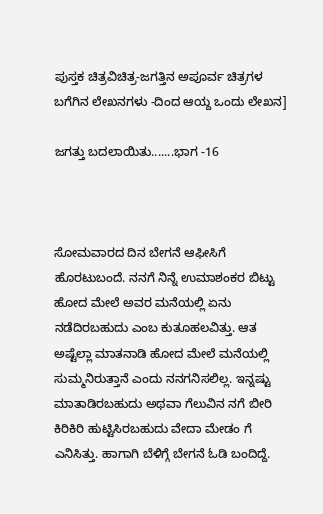ಪುಸ್ತಕ ಚಿತ್ರವಿಚಿತ್ರ-ಜಗತ್ತಿನ ಅಪೂರ್ವ ಚಿತ್ರಗಳ ಬಗೆಗಿನ ಲೇಖನಗಳು -ದಿಂದ ಆಯ್ದ ಒಂದು ಲೇಖನ]

ಜಗತ್ತು ಬದಲಾಯಿತು.......ಭಾಗ -16



ಸೋಮವಾರದ ದಿನ ಬೇಗನೆ ಆಫೀಸಿಗೆ ಹೊರಟುಬಂದೆ. ನನಗೆ ನಿನ್ನೆ ಉಮಾಶಂಕರ ಬಿಟ್ಟು ಹೋದ ಮೇಲೆ ಅವರ ಮನೆಯಲ್ಲಿ ಏನು ನಡೆದಿರಬಹುದು ಎಂಬ ಕುತೂಹಲವಿತ್ತು. ಆತ ಅಷ್ಟೆಲ್ಲಾ ಮಾತನಾಡಿ ಹೋದ ಮೇಲೆ ಮನೆಯಲ್ಲಿ ಸುಮ್ಮನಿರುತ್ತಾನೆ ಎಂದು ನನಗನಿಸಲಿಲ್ಲ. ಇನ್ನಷ್ಟು ಮಾತಾಡಿರಬಹುದು ಅಥವಾ ಗೆಲುವಿನ ನಗೆ ಬೀರಿ ಕಿರಿಕಿರಿ ಹುಟ್ಟಿಸಿರಬಹುದು ವೇದಾ ಮೇಡಂ ಗೆ ಎನಿಸಿತ್ತು. ಹಾಗಾಗಿ ಬೆಳಿಗ್ಗೆ ಬೇಗನೆ ಓಡಿ ಬಂದಿದ್ದೆ.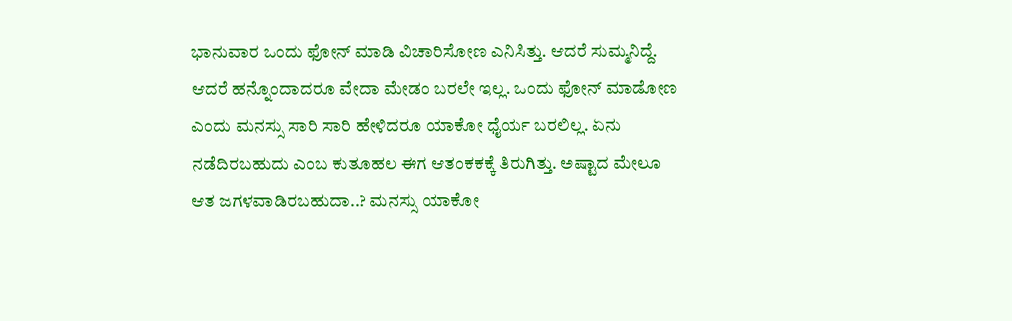ಭಾನುವಾರ ಒಂದು ಫೋನ್ ಮಾಡಿ ವಿಚಾರಿಸೋಣ ಎನಿಸಿತ್ತು. ಆದರೆ ಸುಮ್ಮನಿದ್ದೆ.
ಆದರೆ ಹನ್ನೊಂದಾದರೂ ವೇದಾ ಮೇಡಂ ಬರಲೇ ಇಲ್ಲ. ಒಂದು ಫೋನ್ ಮಾಡೋಣ ಎಂದು ಮನಸ್ಸು ಸಾರಿ ಸಾರಿ ಹೇಳಿದರೂ ಯಾಕೋ ಧೈರ್ಯ ಬರಲಿಲ್ಲ. ಏನು ನಡೆದಿರಬಹುದು ಎಂಬ ಕುತೂಹಲ ಈಗ ಆತಂಕಕಕ್ಕೆ ತಿರುಗಿತ್ತು. ಅಷ್ಟಾದ ಮೇಲೂ ಆತ ಜಗಳವಾಡಿರಬಹುದಾ..? ಮನಸ್ಸು ಯಾಕೋ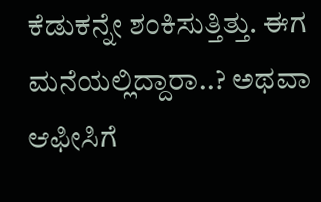ಕೆಡುಕನ್ನೇ ಶಂಕಿಸುತ್ತಿತ್ತು. ಈಗ ಮನೆಯಲ್ಲಿದ್ದಾರಾ..? ಅಥವಾ ಆಫೀಸಿಗೆ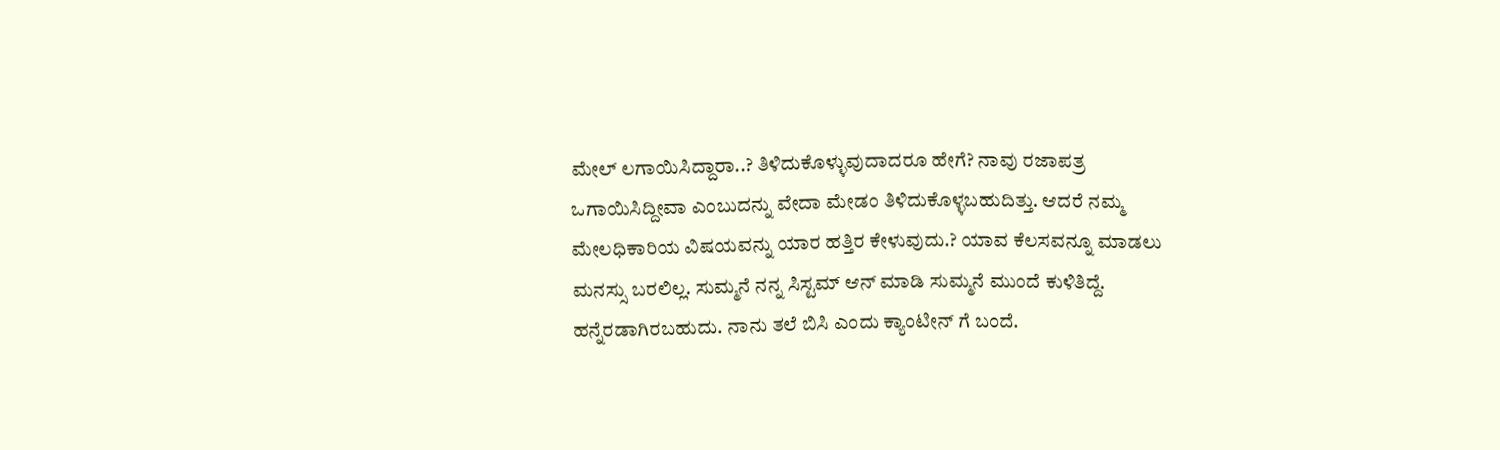ಮೇಲ್ ಲಗಾಯಿಸಿದ್ದಾರಾ..? ತಿಳಿದುಕೊಳ್ಳುವುದಾದರೂ ಹೇಗೆ? ನಾವು ರಜಾಪತ್ರ ಒಗಾಯಿಸಿದ್ದೀವಾ ಎಂಬುದನ್ನು ವೇದಾ ಮೇಡಂ ತಿಳಿದುಕೊಳ್ಳಬಹುದಿತ್ತು. ಆದರೆ ನಮ್ಮ ಮೇಲಧಿಕಾರಿಯ ವಿಷಯವನ್ನು ಯಾರ ಹತ್ತಿರ ಕೇಳುವುದು.? ಯಾವ ಕೆಲಸವನ್ನೂ ಮಾಡಲು ಮನಸ್ಸು ಬರಲಿಲ್ಲ. ಸುಮ್ಮನೆ ನನ್ನ ಸಿಸ್ಟಮ್ ಆನ್ ಮಾಡಿ ಸುಮ್ಮನೆ ಮುಂದೆ ಕುಳಿತಿದ್ದೆ.
ಹನ್ನೆರಡಾಗಿರಬಹುದು. ನಾನು ತಲೆ ಬಿಸಿ ಎಂದು ಕ್ಯಾಂಟೀನ್ ಗೆ ಬಂದೆ.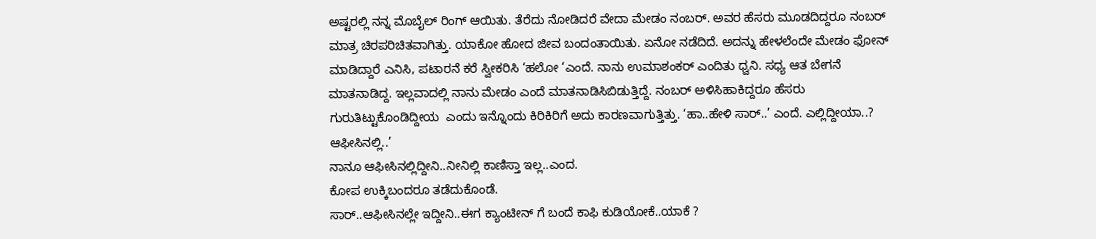ಅಷ್ಟರಲ್ಲಿ ನನ್ನ ಮೊಬೈಲ್ ರಿಂಗ್ ಆಯಿತು. ತೆರೆದು ನೋಡಿದರೆ ವೇದಾ ಮೇಡಂ ನಂಬರ್. ಅವರ ಹೆಸರು ಮೂಡದಿದ್ದರೂ ನಂಬರ್ ಮಾತ್ರ ಚಿರಪರಿಚಿತವಾಗಿತ್ತು. ಯಾಕೋ ಹೋದ ಜೀವ ಬಂದಂತಾಯಿತು. ಏನೋ ನಡೆದಿದೆ. ಅದನ್ನು ಹೇಳಲೆಂದೇ ಮೇಡಂ ಫೋನ್ ಮಾಡಿದ್ದಾರೆ ಎನಿಸಿ, ಪಟಾರನೆ ಕರೆ ಸ್ವೀಕರಿಸಿ ‘ಹಲೋ ‘ಎಂದೆ. ನಾನು ಉಮಾಶಂಕರ್ ಎಂದಿತು ಧ್ವನಿ. ಸಧ್ಯ ಆತ ಬೇಗನೆ ಮಾತನಾಡಿದ್ದ. ಇಲ್ಲವಾದಲ್ಲಿ ನಾನು ಮೇಡಂ ಎಂದೆ ಮಾತನಾಡಿಸಿಬಿಡುತ್ತಿದ್ದೆ. ನಂಬರ್ ಅಳಿಸಿಹಾಕಿದ್ದರೂ ಹೆಸರು ಗುರುತಿಟ್ಟುಕೊಂಡಿದ್ದೀಯ  ಎಂದು ಇನ್ನೊಂದು ಕಿರಿಕಿರಿಗೆ ಅದು ಕಾರಣವಾಗುತ್ತಿತ್ತು. ‘ಹಾ..ಹೇಳಿ ಸಾರ್..’ ಎಂದೆ. ಎಲ್ಲಿದ್ದೀಯಾ..?
ಆಫೀಸಿನಲ್ಲಿ..’
ನಾನೂ ಆಫೀಸಿನಲ್ಲಿದ್ದೀನಿ..ನೀನಿಲ್ಲಿ ಕಾಣಿಸ್ತಾ ಇಲ್ಲ..ಎಂದ.
ಕೋಪ ಉಕ್ಕಿಬಂದರೂ ತಡೆದುಕೊಂಡೆ.
ಸಾರ್..ಆಫೀಸಿನಲ್ಲೇ ಇದ್ದೀನಿ..ಈಗ ಕ್ಯಾಂಟೀನ್ ಗೆ ಬಂದೆ ಕಾಫಿ ಕುಡಿಯೋಕೆ..ಯಾಕೆ ?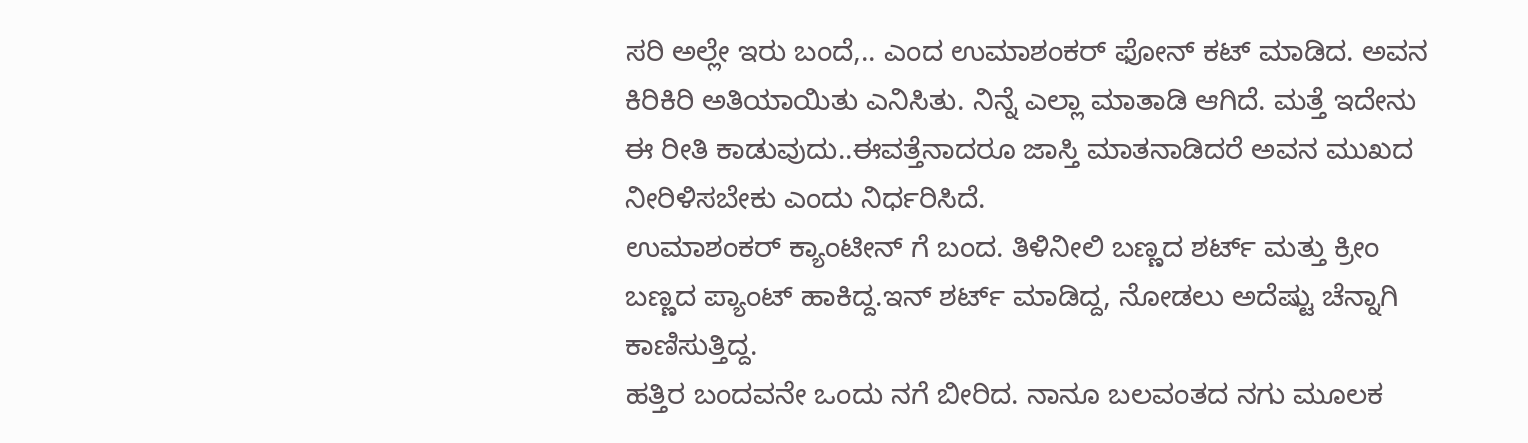ಸರಿ ಅಲ್ಲೇ ಇರು ಬಂದೆ,.. ಎಂದ ಉಮಾಶಂಕರ್ ಫೋನ್ ಕಟ್ ಮಾಡಿದ. ಅವನ ಕಿರಿಕಿರಿ ಅತಿಯಾಯಿತು ಎನಿಸಿತು. ನಿನ್ನೆ ಎಲ್ಲಾ ಮಾತಾಡಿ ಆಗಿದೆ. ಮತ್ತೆ ಇದೇನು ಈ ರೀತಿ ಕಾಡುವುದು..ಈವತ್ತೆನಾದರೂ ಜಾಸ್ತಿ ಮಾತನಾಡಿದರೆ ಅವನ ಮುಖದ ನೀರಿಳಿಸಬೇಕು ಎಂದು ನಿರ್ಧರಿಸಿದೆ.
ಉಮಾಶಂಕರ್ ಕ್ಯಾಂಟೀನ್ ಗೆ ಬಂದ. ತಿಳಿನೀಲಿ ಬಣ್ಣದ ಶರ್ಟ್ ಮತ್ತು ಕ್ರೀಂ ಬಣ್ಣದ ಪ್ಯಾಂಟ್ ಹಾಕಿದ್ದ.ಇನ್ ಶರ್ಟ್ ಮಾಡಿದ್ದ, ನೋಡಲು ಅದೆಷ್ಟು ಚೆನ್ನಾಗಿ ಕಾಣಿಸುತ್ತಿದ್ದ.
ಹತ್ತಿರ ಬಂದವನೇ ಒಂದು ನಗೆ ಬೀರಿದ. ನಾನೂ ಬಲವಂತದ ನಗು ಮೂಲಕ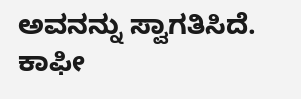ಅವನನ್ನು ಸ್ವಾಗತಿಸಿದೆ.
ಕಾಫೀ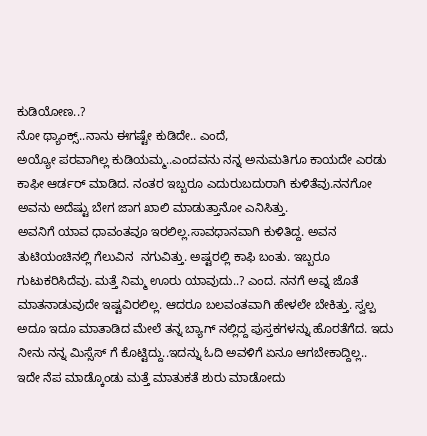ಕುಡಿಯೋಣ..?
ನೋ ಥ್ಯಾಂಕ್ಸ್..ನಾನು ಈಗಷ್ಟೇ ಕುಡಿದೇ.. ಎಂದೆ,
ಅಯ್ಯೋ ಪರವಾಗಿಲ್ಲ ಕುಡಿಯಮ್ಮ..ಎಂದವನು ನನ್ನ ಅನುಮತಿಗೂ ಕಾಯದೇ ಎರಡು ಕಾಫೀ ಆರ್ಡರ್ ಮಾಡಿದ. ನಂತರ ಇಬ್ಬರೂ ಎದುರುಬದುರಾಗಿ ಕುಳಿತೆವು.ನನಗೋ ಅವನು ಅದೆಷ್ಟು ಬೇಗ ಜಾಗ ಖಾಲಿ ಮಾಡುತ್ತಾನೋ ಎನಿಸಿತ್ತು.
ಅವನಿಗೆ ಯಾವ ಧಾವಂತವೂ ಇರಲಿಲ್ಲ.ಸಾವಧಾನವಾಗಿ ಕುಳಿತಿದ್ದ. ಅವನ ತುಟಿಯಂಚಿನಲ್ಲಿ ಗೆಲುವಿನ  ನಗುವಿತ್ತು. ಅಷ್ಟರಲ್ಲಿ ಕಾಫಿ ಬಂತು. ಇಬ್ಬರೂ ಗುಟುಕರಿಸಿದೆವು. ಮತ್ತೆ ನಿಮ್ಮ ಊರು ಯಾವುದು..? ಎಂದ. ನನಗೆ ಅವ್ನ ಜೊತೆ ಮಾತನಾಡುವುದೇ ಇಷ್ಟವಿರಲಿಲ್ಲ. ಆದರೂ ಬಲವಂತವಾಗಿ ಹೇಳಲೇ ಬೇಕಿತ್ತು. ಸ್ವಲ್ಪ ಅದೂ ಇದೂ ಮಾತಾಡಿದ ಮೇಲೆ ತನ್ನ ಬ್ಯಾಗ್ ನಲ್ಲಿದ್ದ ಪುಸ್ತಕಗಳನ್ನು ಹೊರತೆಗೆದ. ಇದು ನೀನು ನನ್ನ ಮಿಸ್ಸೆಸ್ ಗೆ ಕೊಟ್ಟಿದ್ದು..ಇದನ್ನು ಓದಿ ಅವಳಿಗೆ ಏನೂ ಆಗಬೇಕಾದ್ದಿಲ್ಲ.. ಇದೇ ನೆಪ ಮಾಡ್ಕೊಂಡು ಮತ್ತೆ ಮಾತುಕತೆ ಶುರು ಮಾಡೋದು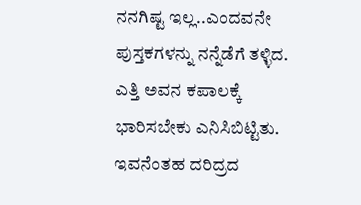ನನಗಿಷ್ಟ ಇಲ್ಲ..ಎಂದವನೇ ಪುಸ್ತಕಗಳನ್ನು ನನ್ನೆಡೆಗೆ ತಳ್ಳಿದ. ಎತ್ತಿ ಅವನ ಕಪಾಲಕ್ಕೆ ಭಾರಿಸಬೇಕು ಎನಿಸಿಬಿಟ್ಟಿತು. ಇವನೆಂತಹ ದರಿದ್ರದ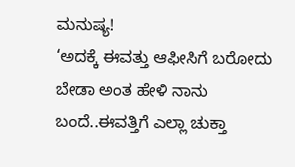ಮನುಷ್ಯ!
‘ಅದಕ್ಕೆ ಈವತ್ತು ಆಫೀಸಿಗೆ ಬರೋದು ಬೇಡಾ ಅಂತ ಹೇಳಿ ನಾನು ಬಂದೆ..ಈವತ್ತಿಗೆ ಎಲ್ಲಾ ಚುಕ್ತಾ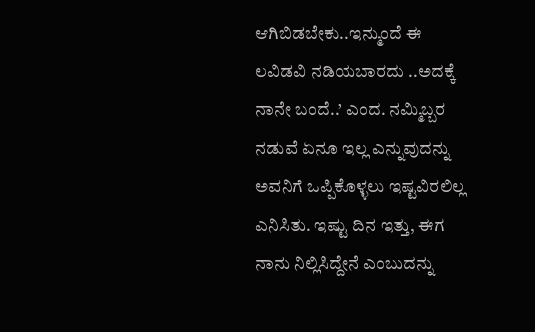ಆಗಿಬಿಡಬೇಕು..ಇನ್ಮುಂದೆ ಈ ಲವಿಡವಿ ನಡಿಯಬಾರದು ..ಅದಕ್ಕೆ ನಾನೇ ಬಂದೆ..’ ಎಂದ. ನಮ್ಮಿಬ್ಬರ ನಡುವೆ ಏನೂ ಇಲ್ಲ ಎನ್ನುವುದನ್ನು ಅವನಿಗೆ ಒಪ್ಪಿಕೊಳ್ಳಲು ಇಷ್ಟವಿರಲಿಲ್ಲ ಎನಿಸಿತು. ಇಷ್ಟು ದಿನ ಇತ್ತು, ಈಗ ನಾನು ನಿಲ್ಲಿಸಿದ್ದೇನೆ ಎಂಬುದನ್ನು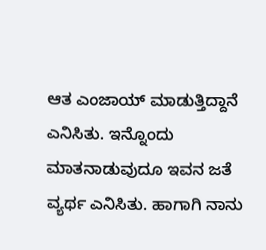ಆತ ಎಂಜಾಯ್ ಮಾಡುತ್ತಿದ್ದಾನೆ ಎನಿಸಿತು. ಇನ್ನೊಂದು ಮಾತನಾಡುವುದೂ ಇವನ ಜತೆ ವ್ಯರ್ಥ ಎನಿಸಿತು. ಹಾಗಾಗಿ ನಾನು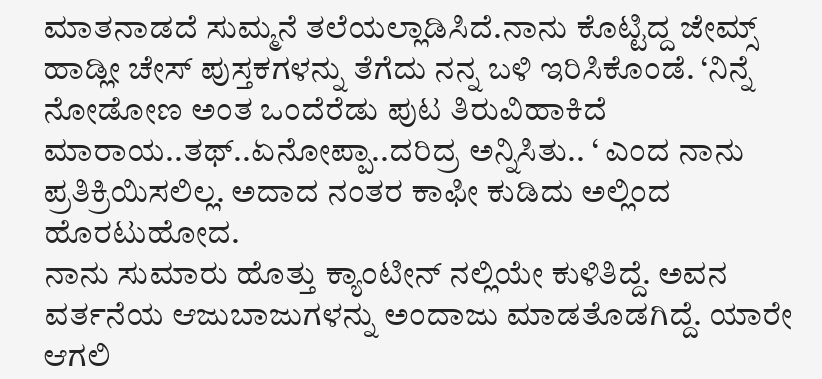ಮಾತನಾಡದೆ ಸುಮ್ಮನೆ ತಲೆಯಲ್ಲಾಡಿಸಿದೆ.ನಾನು ಕೊಟ್ಟಿದ್ದ ಜೇಮ್ಸ್ ಹಾಡ್ಲೀ ಚೇಸ್ ಪುಸ್ತಕಗಳನ್ನು ತೆಗೆದು ನನ್ನ ಬಳಿ ಇರಿಸಿಕೊಂಡೆ. ‘ನಿನ್ನೆ ನೋಡೋಣ ಅಂತ ಒಂದೆರೆಡು ಪುಟ ತಿರುವಿಹಾಕಿದೆ ಮಾರಾಯ..ತಥ್..ಏನೋಪ್ಪಾ..ದರಿದ್ರ ಅನ್ನಿಸಿತು.. ‘ ಎಂದ ನಾನು ಪ್ರತಿಕ್ರಿಯಿಸಲಿಲ್ಲ. ಅದಾದ ನಂತರ ಕಾಫೀ ಕುಡಿದು ಅಲ್ಲಿಂದ ಹೊರಟುಹೋದ.
ನಾನು ಸುಮಾರು ಹೊತ್ತು ಕ್ಯಾಂಟೀನ್ ನಲ್ಲಿಯೇ ಕುಳಿತಿದ್ದೆ. ಅವನ ವರ್ತನೆಯ ಆಜುಬಾಜುಗಳನ್ನು ಅಂದಾಜು ಮಾಡತೊಡಗಿದ್ದೆ. ಯಾರೇ ಆಗಲಿ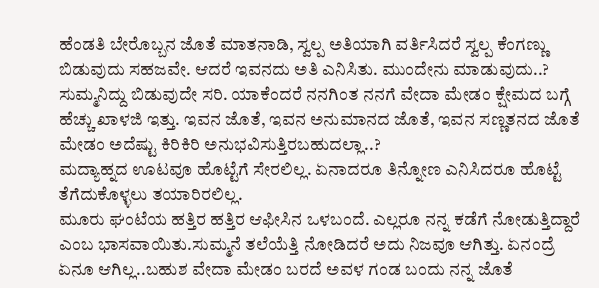ಹೆಂಡತಿ ಬೇರೊಬ್ಬನ ಜೊತೆ ಮಾತನಾಡಿ, ಸ್ವಲ್ಪ ಅತಿಯಾಗಿ ವರ್ತಿಸಿದರೆ ಸ್ವಲ್ಪ ಕೆಂಗಣ್ಣು ಬಿಡುವುದು ಸಹಜವೇ. ಆದರೆ ಇವನದು ಅತಿ ಎನಿಸಿತು. ಮುಂದೇನು ಮಾಡುವುದು..? ಸುಮ್ಮನಿದ್ದು ಬಿಡುವುದೇ ಸರಿ. ಯಾಕೆಂದರೆ ನನಗಿಂತ ನನಗೆ ವೇದಾ ಮೇಡಂ ಕ್ಷೇಮದ ಬಗ್ಗೆ ಹೆಚ್ಚು ಖಾಳಜಿ ಇತ್ತು. ಇವನ ಜೊತೆ, ಇವನ ಅನುಮಾನದ ಜೊತೆ, ಇವನ ಸಣ್ಣತನದ ಜೊತೆ ಮೇಡಂ ಅದೆಷ್ಟು ಕಿರಿಕಿರಿ ಅನುಭವಿಸುತ್ತಿರಬಹುದಲ್ಲಾ..?
ಮದ್ಯಾಹ್ನದ ಊಟವೂ ಹೊಟ್ಟೆಗೆ ಸೇರಲಿಲ್ಲ. ಏನಾದರೂ ತಿನ್ನೋಣ ಎನಿಸಿದರೂ ಹೊಟ್ಟೆ ತೆಗೆದುಕೊಳ್ಳಲು ತಯಾರಿರಲಿಲ್ಲ.
ಮೂರು ಘಂಟೆಯ ಹತ್ತಿರ ಹತ್ತಿರ ಆಫೀಸಿನ ಒಳಬಂದೆ. ಎಲ್ಲರೂ ನನ್ನ ಕಡೆಗೆ ನೋಡುತ್ತಿದ್ದಾರೆ ಎಂಬ ಭಾಸವಾಯಿತು.ಸುಮ್ಮನೆ ತಲೆಯೆತ್ತಿ ನೋಡಿದರೆ ಅದು ನಿಜವೂ ಆಗಿತ್ತು. ಏನಂದ್ರೆ ಏನೂ ಆಗಿಲ್ಲ..ಬಹುಶ ವೇದಾ ಮೇಡಂ ಬರದೆ ಅವಳ ಗಂಡ ಬಂದು ನನ್ನ ಜೊತೆ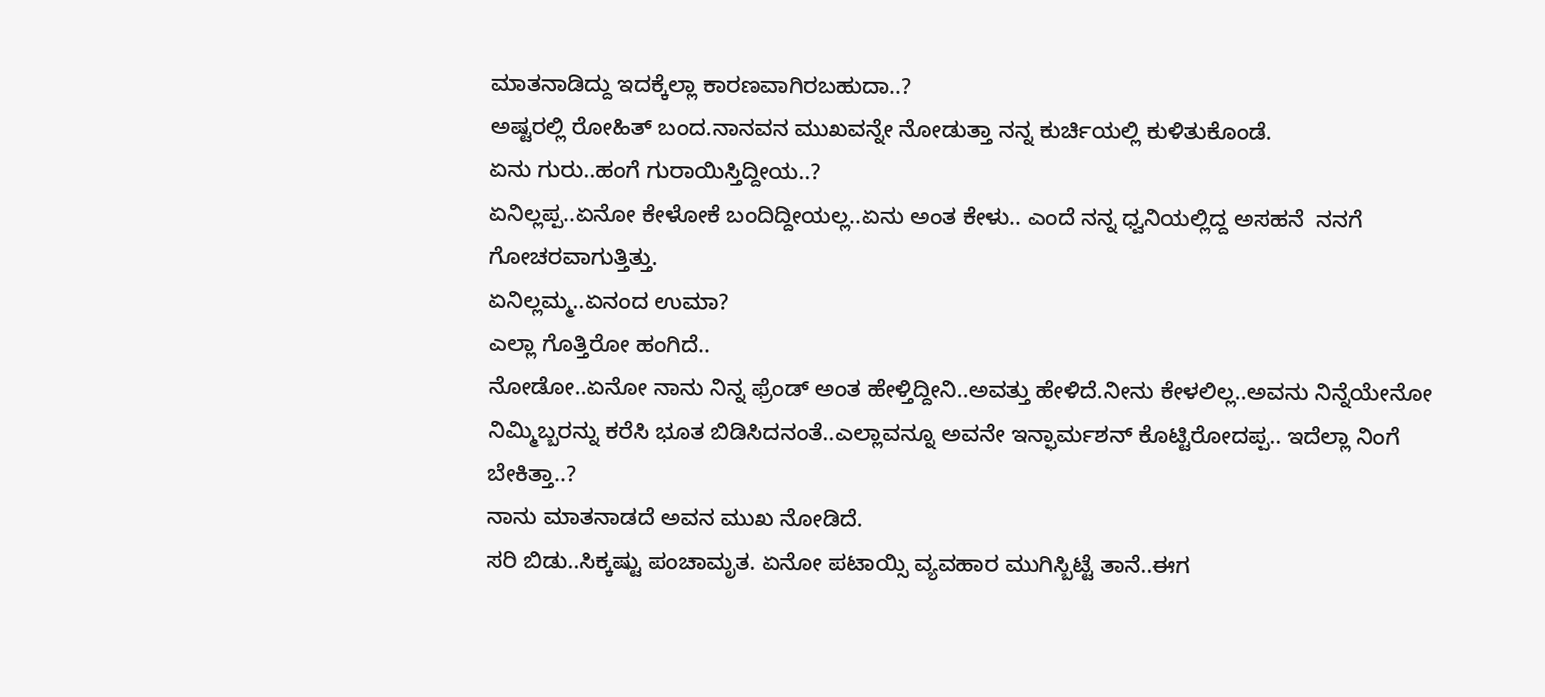ಮಾತನಾಡಿದ್ದು ಇದಕ್ಕೆಲ್ಲಾ ಕಾರಣವಾಗಿರಬಹುದಾ..?
ಅಷ್ಟರಲ್ಲಿ ರೋಹಿತ್ ಬಂದ.ನಾನವನ ಮುಖವನ್ನೇ ನೋಡುತ್ತಾ ನನ್ನ ಕುರ್ಚಿಯಲ್ಲಿ ಕುಳಿತುಕೊಂಡೆ.
ಏನು ಗುರು..ಹಂಗೆ ಗುರಾಯಿಸ್ತಿದ್ದೀಯ..?
ಏನಿಲ್ಲಪ್ಪ..ಏನೋ ಕೇಳೋಕೆ ಬಂದಿದ್ದೀಯಲ್ಲ..ಏನು ಅಂತ ಕೇಳು.. ಎಂದೆ ನನ್ನ ಧ್ವನಿಯಲ್ಲಿದ್ದ ಅಸಹನೆ  ನನಗೆ ಗೋಚರವಾಗುತ್ತಿತ್ತು.
ಏನಿಲ್ಲಮ್ಮ..ಏನಂದ ಉಮಾ?
ಎಲ್ಲಾ ಗೊತ್ತಿರೋ ಹಂಗಿದೆ..
ನೋಡೋ..ಏನೋ ನಾನು ನಿನ್ನ ಫ್ರೆಂಡ್ ಅಂತ ಹೇಳ್ತಿದ್ದೀನಿ..ಅವತ್ತು ಹೇಳಿದೆ.ನೀನು ಕೇಳಲಿಲ್ಲ..ಅವನು ನಿನ್ನೆಯೇನೋ ನಿಮ್ಮಿಬ್ಬರನ್ನು ಕರೆಸಿ ಭೂತ ಬಿಡಿಸಿದನಂತೆ..ಎಲ್ಲಾವನ್ನೂ ಅವನೇ ಇನ್ಫಾರ್ಮಶನ್ ಕೊಟ್ಟಿರೋದಪ್ಪ.. ಇದೆಲ್ಲಾ ನಿಂಗೆ ಬೇಕಿತ್ತಾ..?
ನಾನು ಮಾತನಾಡದೆ ಅವನ ಮುಖ ನೋಡಿದೆ.
ಸರಿ ಬಿಡು..ಸಿಕ್ಕಷ್ಟು ಪಂಚಾಮೃತ. ಏನೋ ಪಟಾಯ್ಸಿ ವ್ಯವಹಾರ ಮುಗಿಸ್ಬಿಟ್ಟೆ ತಾನೆ..ಈಗ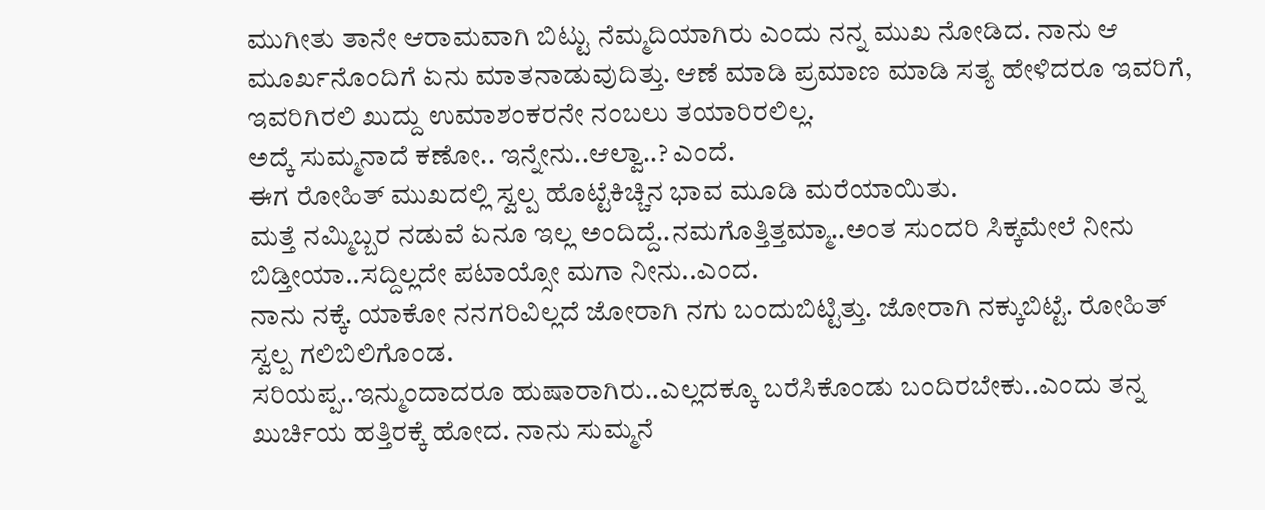ಮುಗೀತು ತಾನೇ ಆರಾಮವಾಗಿ ಬಿಟ್ಟು ನೆಮ್ಮದಿಯಾಗಿರು ಎಂದು ನನ್ನ ಮುಖ ನೋಡಿದ. ನಾನು ಆ ಮೂರ್ಖನೊಂದಿಗೆ ಏನು ಮಾತನಾಡುವುದಿತ್ತು. ಆಣೆ ಮಾಡಿ ಪ್ರಮಾಣ ಮಾಡಿ ಸತ್ಯ ಹೇಳಿದರೂ ಇವರಿಗೆ, ಇವರಿಗಿರಲಿ ಖುದ್ದು ಉಮಾಶಂಕರನೇ ನಂಬಲು ತಯಾರಿರಲಿಲ್ಲ.
ಅದ್ಕೆ ಸುಮ್ಮನಾದೆ ಕಣೋ.. ಇನ್ನೇನು..ಆಲ್ವಾ..? ಎಂದೆ.
ಈಗ ರೋಹಿತ್ ಮುಖದಲ್ಲಿ ಸ್ವಲ್ಪ ಹೊಟ್ಟೆಕಿಚ್ಚಿನ ಭಾವ ಮೂಡಿ ಮರೆಯಾಯಿತು.
ಮತ್ತೆ ನಮ್ಮಿಬ್ಬರ ನಡುವೆ ಏನೂ ಇಲ್ಲ ಅಂದಿದ್ದೆ..ನಮಗೊತ್ತಿತ್ತಮ್ಮಾ..ಅಂತ ಸುಂದರಿ ಸಿಕ್ಕಮೇಲೆ ನೀನು ಬಿಡ್ತೀಯಾ..ಸದ್ದಿಲ್ಲದೇ ಪಟಾಯ್ಸೋ ಮಗಾ ನೀನು..ಎಂದ.
ನಾನು ನಕ್ಕೆ. ಯಾಕೋ ನನಗರಿವಿಲ್ಲದೆ ಜೋರಾಗಿ ನಗು ಬಂದುಬಿಟ್ಟಿತ್ತು. ಜೋರಾಗಿ ನಕ್ಕುಬಿಟ್ಟೆ. ರೋಹಿತ್ ಸ್ವಲ್ಪ ಗಲಿಬಿಲಿಗೊಂಡ.
ಸರಿಯಪ್ಪ..ಇನ್ಮುಂದಾದರೂ ಹುಷಾರಾಗಿರು..ಎಲ್ಲದಕ್ಕೂ ಬರೆಸಿಕೊಂಡು ಬಂದಿರಬೇಕು..ಎಂದು ತನ್ನ ಖುರ್ಚಿಯ ಹತ್ತಿರಕ್ಕೆ ಹೋದ. ನಾನು ಸುಮ್ಮನೆ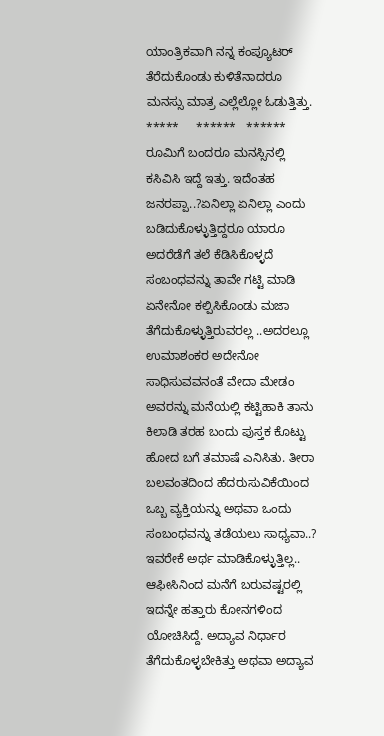ಯಾಂತ್ರಿಕವಾಗಿ ನನ್ನ ಕಂಪ್ಯೂಟರ್ ತೆರೆದುಕೊಂಡು ಕುಳಿತೆನಾದರೂ ಮನಸ್ಸು ಮಾತ್ರ ಎಲ್ಲೆಲ್ಲೋ ಓಡುತ್ತಿತ್ತು.
*****     ******   ******
ರೂಮಿಗೆ ಬಂದರೂ ಮನಸ್ಸಿನಲ್ಲಿ ಕಸಿವಿಸಿ ಇದ್ದೆ ಇತ್ತು. ಇದೆಂತಹ ಜನರಪ್ಪಾ..?ಏನಿಲ್ಲಾ ಏನಿಲ್ಲಾ ಎಂದು ಬಡಿದುಕೊಳ್ಳುತ್ತಿದ್ದರೂ ಯಾರೂ ಅದರೆಡೆಗೆ ತಲೆ ಕೆಡಿಸಿಕೊಳ್ಳದೆ  ಸಂಬಂಧವನ್ನು ತಾವೇ ಗಟ್ಟಿ ಮಾಡಿ ಏನೇನೋ ಕಲ್ಪಿಸಿಕೊಂಡು ಮಜಾ ತೆಗೆದುಕೊಳ್ಳುತ್ತಿರುವರಲ್ಲ ..ಅದರಲ್ಲೂ ಉಮಾಶಂಕರ ಅದೇನೋ ಸಾಧಿಸುವವನಂತೆ ವೇದಾ ಮೇಡಂ ಅವರನ್ನು ಮನೆಯಲ್ಲಿ ಕಟ್ಟಿಹಾಕಿ ತಾನು ಕಿಲಾಡಿ ತರಹ ಬಂದು ಪುಸ್ತಕ ಕೊಟ್ಟು ಹೋದ ಬಗೆ ತಮಾಷೆ ಎನಿಸಿತು. ತೀರಾ ಬಲವಂತದಿಂದ ಹೆದರುಸುವಿಕೆಯಿಂದ ಒಬ್ಬ ವ್ಯಕ್ತಿಯನ್ನು ಅಥವಾ ಒಂದು ಸಂಬಂಧವನ್ನು ತಡೆಯಲು ಸಾಧ್ಯವಾ..? ಇವರೇಕೆ ಅರ್ಥ ಮಾಡಿಕೊಳ್ಳುತ್ತಿಲ್ಲ..
ಆಫೀಸಿನಿಂದ ಮನೆಗೆ ಬರುವಷ್ಟರಲ್ಲಿ ಇದನ್ನೇ ಹತ್ತಾರು ಕೋನಗಳಿಂದ ಯೋಚಿಸಿದ್ದೆ. ಅದ್ಯಾವ ನಿರ್ಧಾರ ತೆಗೆದುಕೊಳ್ಳಬೇಕಿತ್ತು ಅಥವಾ ಅದ್ಯಾವ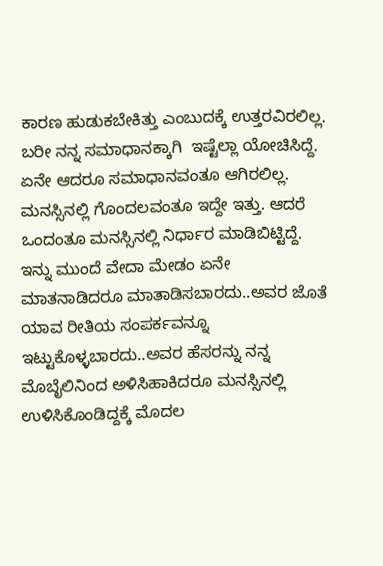ಕಾರಣ ಹುಡುಕಬೇಕಿತ್ತು ಎಂಬುದಕ್ಕೆ ಉತ್ತರವಿರಲಿಲ್ಲ. ಬರೀ ನನ್ನ ಸಮಾಧಾನಕ್ಕಾಗಿ  ಇಷ್ಟೆಲ್ಲಾ ಯೋಚಿಸಿದ್ದೆ. ಏನೇ ಆದರೂ ಸಮಾಧಾನವಂತೂ ಆಗಿರಲಿಲ್ಲ. ಮನಸ್ಸಿನಲ್ಲಿ ಗೊಂದಲವಂತೂ ಇದ್ದೇ ಇತ್ತು. ಆದರೆ ಒಂದಂತೂ ಮನಸ್ಸಿನಲ್ಲಿ ನಿರ್ಧಾರ ಮಾಡಿಬಿಟ್ಟಿದ್ದೆ. ಇನ್ನು ಮುಂದೆ ವೇದಾ ಮೇಡಂ ಏನೇ ಮಾತನಾಡಿದರೂ ಮಾತಾಡಿಸಬಾರದು..ಅವರ ಜೊತೆ ಯಾವ ರೀತಿಯ ಸಂಪರ್ಕವನ್ನೂ ಇಟ್ಟುಕೊಳ್ಳಬಾರದು..ಅವರ ಹೆಸರನ್ನು ನನ್ನ ಮೊಬೈಲಿನಿಂದ ಅಳಿಸಿಹಾಕಿದರೂ ಮನಸ್ಸಿನಲ್ಲಿ ಉಳಿಸಿಕೊಂಡಿದ್ದಕ್ಕೆ ಮೊದಲ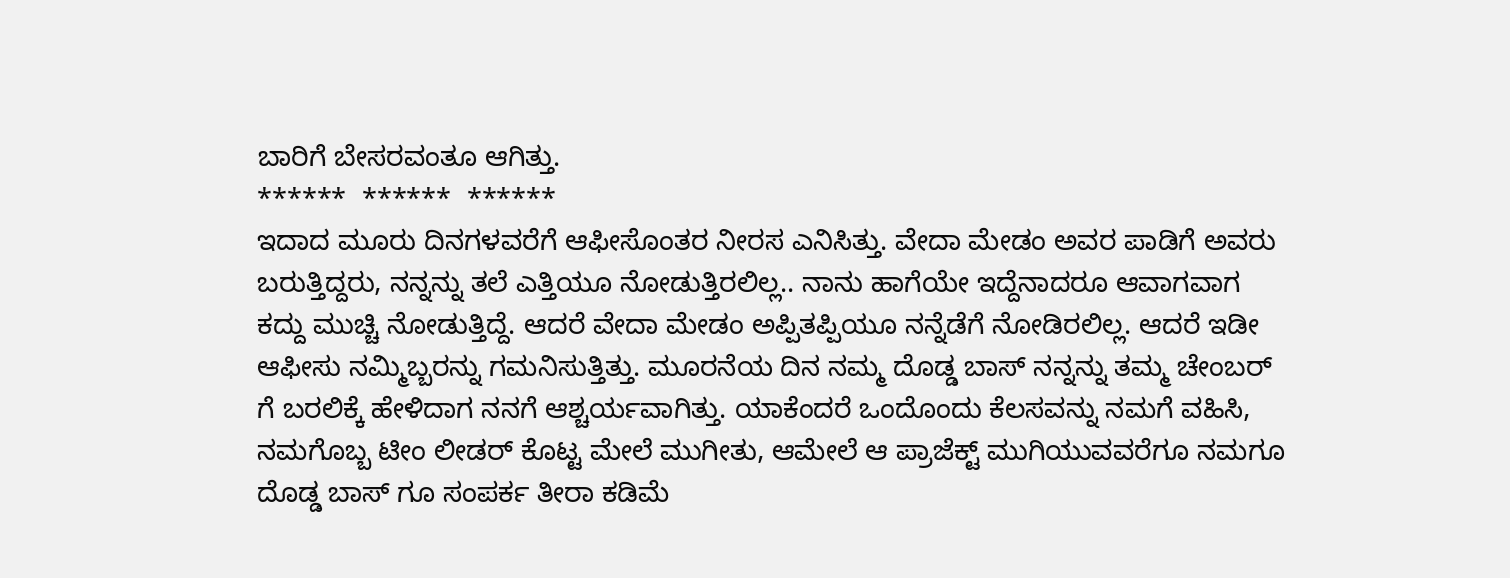ಬಾರಿಗೆ ಬೇಸರವಂತೂ ಆಗಿತ್ತು.
******  ******  ******
ಇದಾದ ಮೂರು ದಿನಗಳವರೆಗೆ ಆಫೀಸೊಂತರ ನೀರಸ ಎನಿಸಿತ್ತು. ವೇದಾ ಮೇಡಂ ಅವರ ಪಾಡಿಗೆ ಅವರು ಬರುತ್ತಿದ್ದರು, ನನ್ನನ್ನು ತಲೆ ಎತ್ತಿಯೂ ನೋಡುತ್ತಿರಲಿಲ್ಲ.. ನಾನು ಹಾಗೆಯೇ ಇದ್ದೆನಾದರೂ ಆವಾಗವಾಗ ಕದ್ದು ಮುಚ್ಚಿ ನೋಡುತ್ತಿದ್ದೆ. ಆದರೆ ವೇದಾ ಮೇಡಂ ಅಪ್ಪಿತಪ್ಪಿಯೂ ನನ್ನೆಡೆಗೆ ನೋಡಿರಲಿಲ್ಲ. ಆದರೆ ಇಡೀ ಆಫೀಸು ನಮ್ಮಿಬ್ಬರನ್ನು ಗಮನಿಸುತ್ತಿತ್ತು. ಮೂರನೆಯ ದಿನ ನಮ್ಮ ದೊಡ್ಡ ಬಾಸ್ ನನ್ನನ್ನು ತಮ್ಮ ಚೇಂಬರ್ ಗೆ ಬರಲಿಕ್ಕೆ ಹೇಳಿದಾಗ ನನಗೆ ಆಶ್ಚರ್ಯವಾಗಿತ್ತು. ಯಾಕೆಂದರೆ ಒಂದೊಂದು ಕೆಲಸವನ್ನು ನಮಗೆ ವಹಿಸಿ, ನಮಗೊಬ್ಬ ಟೀಂ ಲೀಡರ್ ಕೊಟ್ಟ ಮೇಲೆ ಮುಗೀತು, ಆಮೇಲೆ ಆ ಪ್ರಾಜೆಕ್ಟ್ ಮುಗಿಯುವವರೆಗೂ ನಮಗೂ ದೊಡ್ಡ ಬಾಸ್ ಗೂ ಸಂಪರ್ಕ ತೀರಾ ಕಡಿಮೆ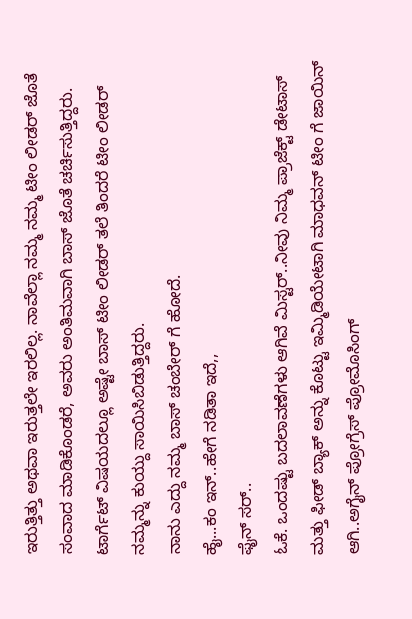ಇರುತ್ತಿತ್ತು ಅಥವಾ ಇರುತ್ತಲೇ ಇರಲಿಲ್ಲ. ನಾವೆಲ್ಲಾ ನಮ್ಮ ನಮ್ಮ ಟೀಂ ಲೀಡರ್ ಜೊತೆ ಸಂವಾದ ಮಾಡಿಕೊಂಡರೆ, ಅವರು ಅಂತಿಮವಾಗಿ ಬಾಸ್ ಜೊತೆ ಚರ್ಚಿಸುತ್ತಿದ್ದರು. ಟಾರ್ಗೆಟ್ ವಿಷಯದಲ್ಲೂ ಅಷ್ಟೇ ಬಾಸ್ ಟೀಂ ಲೀಡರ್ ತಲೆ ತಿಂದರೆ ಟೀಂ ಲೀಡರ್ ನಮ್ಮನ್ನು ಕುಯ್ದು ಸಾಯಿಸಿಬಿಡುತ್ತಿದ್ದರು.
ನಾನು ಎದ್ದು ನಮ್ಮ ಬಾಸ್ ಚಂಬೇರ್ ಗೆ ಹೋದೆ.
ಹೈ...ಕಂ ಇನ್..ಹೇಗೆ ನಡಿತಾ ಇದೆ,,
ಫೈನ್ ಸರ್..
ಓಕೆ. ಒಂದಷ್ಟು ಬದಲಾವಣೆಗಳು ಆಗಿವೆ ಮಿಸ್ಟರ್..ನೀವು ನಿಮ್ಮ ಪ್ರಾಜೆಕ್ಟ್ ಡೇಟಾಸ್ ಮತ್ತು ಫೀಡ್ ಬ್ಯಾಕ್ ಅನ್ನು ಕೊಟ್ಟು ಇಮ್ಮಿಡಿಯೇಟಾಗಿ ಮಾಧವನ್ ಟೀಂ ಗೆ ಜಾಯಿನ್ ಆಗಿ..ಅಗೈನ್ ಪ್ರೋಗ್ರೆಸ್ ಪ್ರೋಮೊಸಿಂಗ್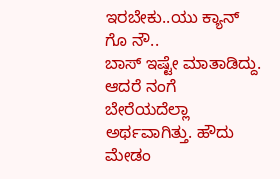ಇರಬೇಕು..ಯು ಕ್ಯಾನ್ ಗೊ ನೌ..
ಬಾಸ್ ಇಷ್ಟೇ ಮಾತಾಡಿದ್ದು. ಆದರೆ ನಂಗೆ ಬೇರೆಯದೆಲ್ಲಾ ಅರ್ಥವಾಗಿತ್ತು. ಹೌದು ಮೇಡಂ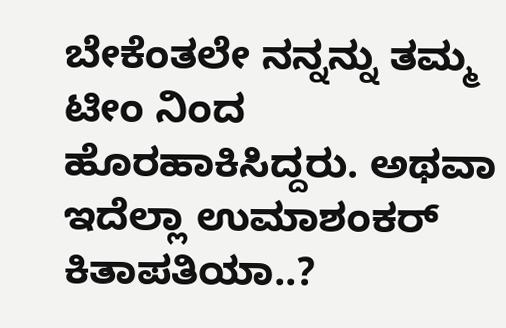ಬೇಕೆಂತಲೇ ನನ್ನನ್ನು ತಮ್ಮ ಟೀಂ ನಿಂದ ಹೊರಹಾಕಿಸಿದ್ದರು. ಅಥವಾ ಇದೆಲ್ಲಾ ಉಮಾಶಂಕರ್ ಕಿತಾಪತಿಯಾ..?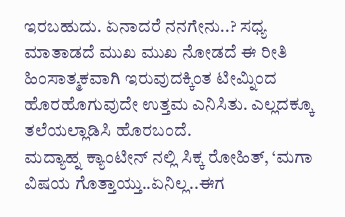ಇರಬಹುದು. ಏನಾದರೆ ನನಗೇನು..? ಸಧ್ಯ ಮಾತಾಡದೆ ಮುಖ ಮುಖ ನೋಡದೆ ಈ ರೀತಿ ಹಿಂಸಾತ್ಮಕವಾಗಿ ಇರುವುದಕ್ಕಿಂತ ಟೀಮ್ನಿಂದ ಹೊರಹೊಗುವುದೇ ಉತ್ತಮ ಎನಿಸಿತು. ಎಲ್ಲದಕ್ಕೂ  ತಲೆಯಲ್ಲಾಡಿಸಿ ಹೊರಬಂದೆ.
ಮದ್ಯಾಹ್ನ ಕ್ಯಾಂಟೀನ್ ನಲ್ಲಿ ಸಿಕ್ಕ ರೋಹಿತ್, ‘ಮಗಾ ವಿಷಯ ಗೊತ್ತಾಯ್ತು..ಏನಿಲ್ಲ..ಈಗ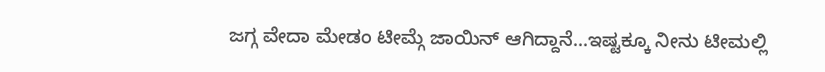ಜಗ್ಗ ವೇದಾ ಮೇಡಂ ಟೀಮ್ಗೆ ಜಾಯಿನ್ ಆಗಿದ್ದಾನೆ...ಇಷ್ಟಕ್ಕೂ ನೀನು ಟೀಮಲ್ಲಿ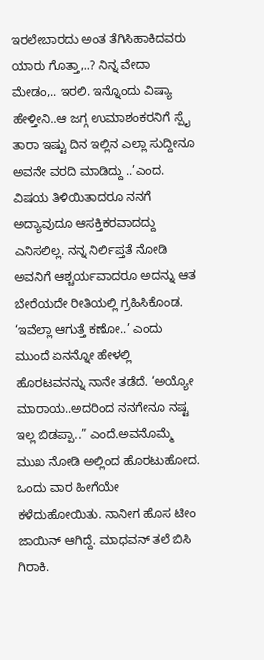ಇರಲೇಬಾರದು ಅಂತ ತೆಗಿಸಿಹಾಕಿದವರು ಯಾರು ಗೊತ್ತಾ,..? ನಿನ್ನ ವೇದಾ ಮೇಡಂ,.. ಇರಲಿ. ಇನ್ನೊಂದು ವಿಷ್ಯಾ ಹೇಳ್ತೀನಿ..ಆ ಜಗ್ಗ ಉಮಾಶಂಕರನಿಗೆ ಸ್ಪೈ ತಾರಾ ಇಷ್ಟು ದಿನ ಇಲ್ಲಿನ ಎಲ್ಲಾ ಸುದ್ದೀನೂ ಅವನೇ ವರದಿ ಮಾಡಿದ್ದು ..’ಎಂದ. ವಿಷಯ ತಿಳಿಯಿತಾದರೂ ನನಗೆ ಅದ್ಯಾವುದೂ ಆಸಕ್ತಿಕರವಾದದ್ದು ಎನಿಸಲಿಲ್ಲ. ನನ್ನ ನಿರ್ಲಿಪ್ತತೆ ನೋಡಿ ಅವನಿಗೆ ಆಶ್ಚರ್ಯವಾದರೂ ಅದನ್ನು ಆತ ಬೇರೆಯದೇ ರೀತಿಯಲ್ಲಿ ಗ್ರಹಿಸಿಕೊಂಡ. ‘ಇವೆಲ್ಲಾ ಆಗುತ್ತೆ ಕಣೋ..’ ಎಂದು ಮುಂದೆ ಏನನ್ನೋ ಹೇಳಲ್ಲಿ ಹೊರಟವನನ್ನು ನಾನೇ ತಡೆದೆ. ‘ಅಯ್ಯೋ ಮಾರಾಯ..ಅದರಿಂದ ನನಗೇನೂ ನಷ್ಟ ಇಲ್ಲ ಬಿಡಪ್ಪಾ..” ಎಂದೆ.ಅವನೊಮ್ಮೆ ಮುಖ ನೋಡಿ ಅಲ್ಲಿಂದ ಹೊರಟುಹೋದ.
ಒಂದು ವಾರ ಹೀಗೆಯೇ ಕಳೆದುಹೋಯಿತು. ನಾನೀಗ ಹೊಸ ಟೀಂ ಜಾಯಿನ್ ಆಗಿದ್ದೆ. ಮಾಧವನ್ ತಲೆ ಬಿಸಿ ಗಿರಾಕಿ.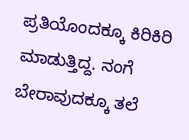ಪ್ರತಿಯೊಂದಕ್ಕೂ ಕಿರಿಕಿರಿ ಮಾಡುತ್ತಿದ್ದ. ನಂಗೆ ಬೇರಾವುದಕ್ಕೂ ತಲೆ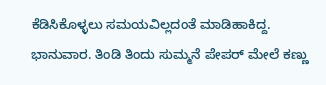ಕೆಡಿಸಿಕೊಳ್ಳಲು ಸಮಯವಿಲ್ಲದಂತೆ ಮಾಡಿಹಾಕಿದ್ದ.
ಭಾನುವಾರ. ತಿಂಡಿ ತಿಂದು ಸುಮ್ಮನೆ ಪೇಪರ್ ಮೇಲೆ ಕಣ್ಣು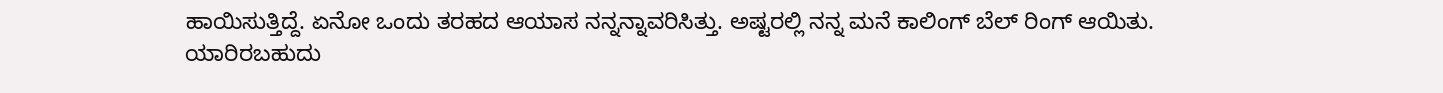ಹಾಯಿಸುತ್ತಿದ್ದೆ. ಏನೋ ಒಂದು ತರಹದ ಆಯಾಸ ನನ್ನನ್ನಾವರಿಸಿತ್ತು. ಅಷ್ಟರಲ್ಲಿ ನನ್ನ ಮನೆ ಕಾಲಿಂಗ್ ಬೆಲ್ ರಿಂಗ್ ಆಯಿತು. ಯಾರಿರಬಹುದು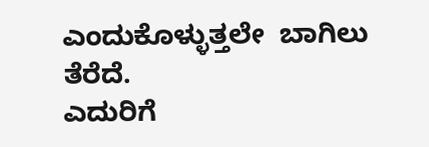ಎಂದುಕೊಳ್ಳುತ್ತಲೇ  ಬಾಗಿಲು ತೆರೆದೆ.
ಎದುರಿಗೆ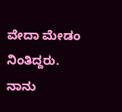ವೇದಾ ಮೇಡಂ ನಿಂತಿದ್ದರು.
ನಾನು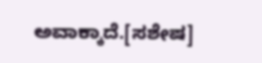ಅವಾಕ್ಕಾದೆ.[ಸಶೇಷ]